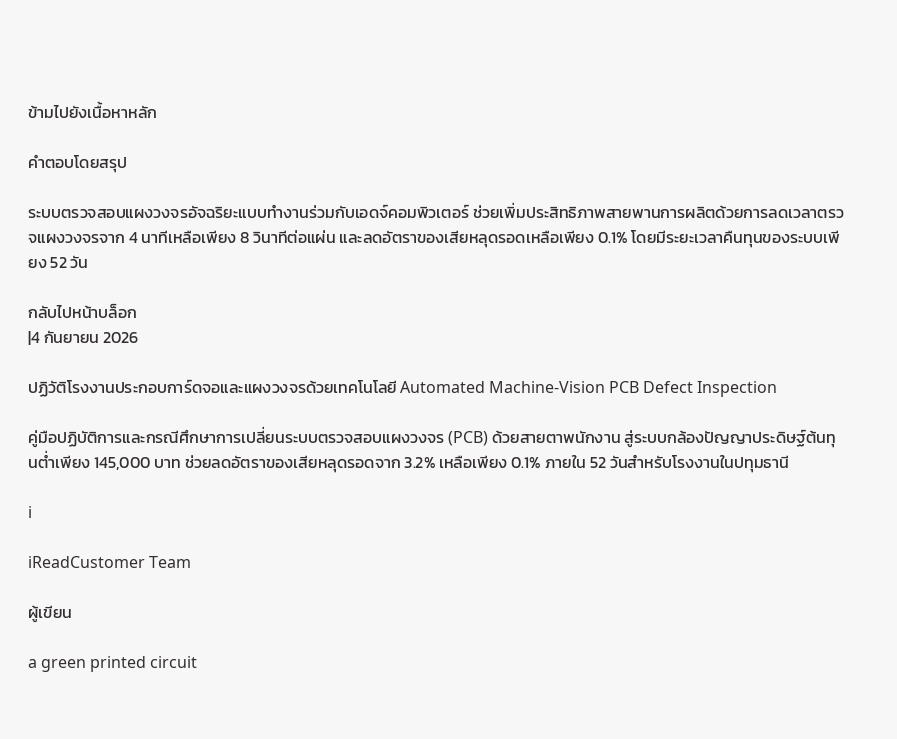ข้ามไปยังเนื้อหาหลัก

คำตอบโดยสรุป

ระบบตรวจสอบแผงวงจรอัจฉริยะแบบทำงานร่วมกับเอดจ์คอมพิวเตอร์ ช่วยเพิ่มประสิทธิภาพสายพานการผลิตด้วยการลดเวลาตรวจแผงวงจรจาก 4 นาทีเหลือเพียง 8 วินาทีต่อแผ่น และลดอัตราของเสียหลุดรอดเหลือเพียง 0.1% โดยมีระยะเวลาคืนทุนของระบบเพียง 52 วัน

กลับไปหน้าบล็อก
|4 กันยายน 2026

ปฏิวัติโรงงานประกอบการ์ดจอและแผงวงจรด้วยเทคโนโลยี Automated Machine-Vision PCB Defect Inspection

คู่มือปฏิบัติการและกรณีศึกษาการเปลี่ยนระบบตรวจสอบแผงวงจร (PCB) ด้วยสายตาพนักงาน สู่ระบบกล้องปัญญาประดิษฐ์ต้นทุนต่ำเพียง 145,000 บาท ช่วยลดอัตราของเสียหลุดรอดจาก 3.2% เหลือเพียง 0.1% ภายใน 52 วันสำหรับโรงงานในปทุมธานี

i

iReadCustomer Team

ผู้เขียน

a green printed circuit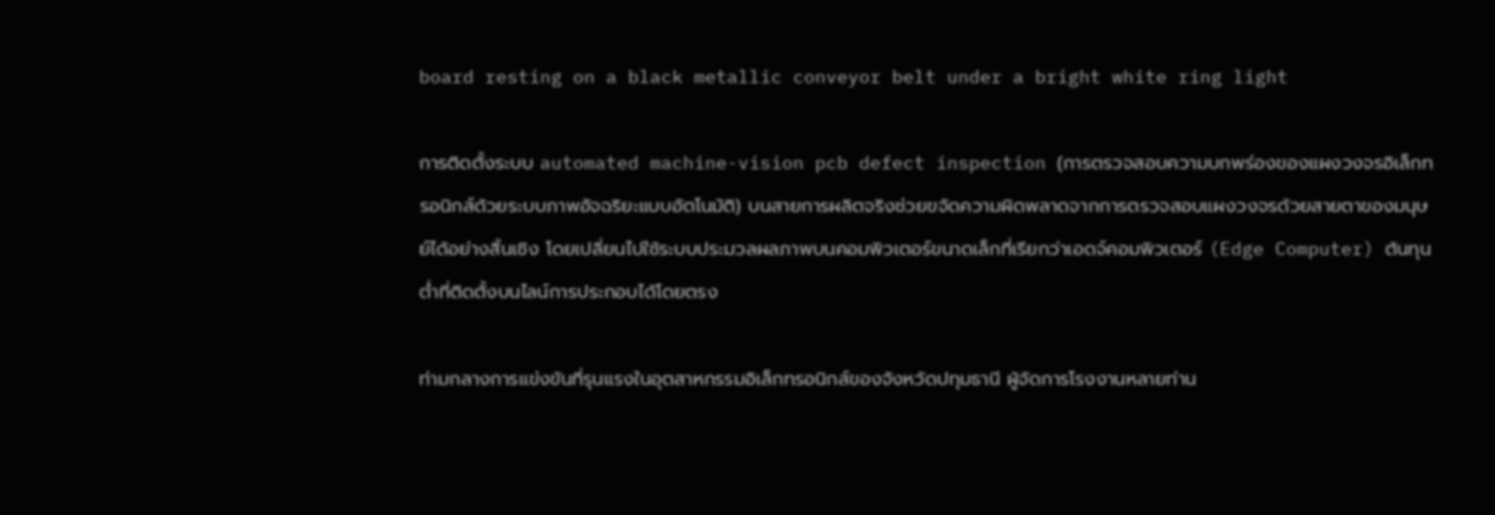board resting on a black metallic conveyor belt under a bright white ring light

การติดตั้งระบบ automated machine-vision pcb defect inspection (การตรวจสอบความบกพร่องของแผงวงจรอิเล็กทรอนิกส์ด้วยระบบภาพอัจฉริยะแบบอัตโนมัติ) บนสายการผลิตจริงช่วยขจัดความผิดพลาดจากการตรวจสอบแผงวงจรด้วยสายตาของมนุษย์ได้อย่างสิ้นเชิง โดยเปลี่ยนไปใช้ระบบประมวลผลภาพบนคอมพิวเตอร์ขนาดเล็กที่เรียกว่าเอดจ์คอมพิวเตอร์ (Edge Computer) ต้นทุนต่ำที่ติดตั้งบนไลน์การประกอบได้โดยตรง

ท่ามกลางการแข่งขันที่รุนแรงในอุตสาหกรรมอิเล็กทรอนิกส์ของจังหวัดปทุมธานี ผู้จัดการโรงงานหลายท่าน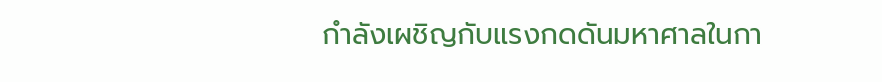กำลังเผชิญกับแรงกดดันมหาศาลในกา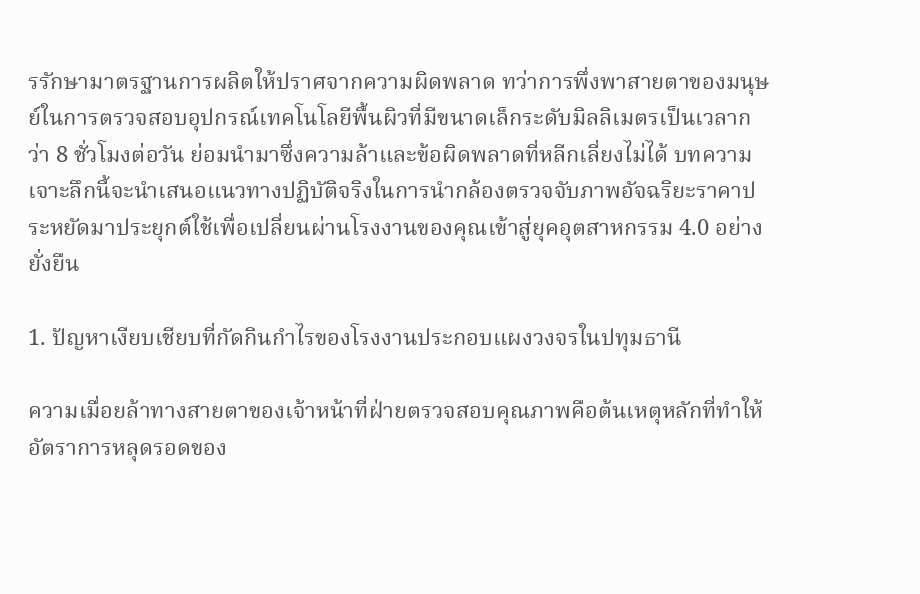รรักษามาตรฐานการผลิตให้ปราศจากความผิดพลาด ทว่าการพึ่งพาสายตาของมนุษย์ในการตรวจสอบอุปกรณ์เทคโนโลยีพื้นผิวที่มีขนาดเล็กระดับมิลลิเมตรเป็นเวลากว่า 8 ชั่วโมงต่อวัน ย่อมนำมาซึ่งความล้าและข้อผิดพลาดที่หลีกเลี่ยงไม่ได้ บทความเจาะลึกนี้จะนำเสนอแนวทางปฏิบัติจริงในการนำกล้องตรวจจับภาพอัจฉริยะราคาประหยัดมาประยุกต์ใช้เพื่อเปลี่ยนผ่านโรงงานของคุณเข้าสู่ยุคอุตสาหกรรม 4.0 อย่างยั่งยืน

1. ปัญหาเงียบเชียบที่กัดกินกำไรของโรงงานประกอบแผงวงจรในปทุมธานี

ความเมื่อยล้าทางสายตาของเจ้าหน้าที่ฝ่ายตรวจสอบคุณภาพคือต้นเหตุหลักที่ทำให้อัตราการหลุดรอดของ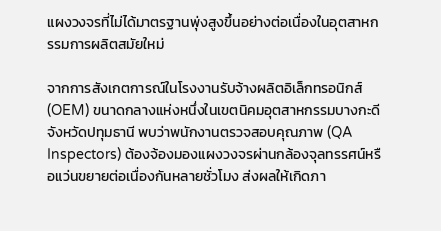แผงวงจรที่ไม่ได้มาตรฐานพุ่งสูงขึ้นอย่างต่อเนื่องในอุตสาหกรรมการผลิตสมัยใหม่

จากการสังเกตการณ์ในโรงงานรับจ้างผลิตอิเล็กทรอนิกส์ (OEM) ขนาดกลางแห่งหนึ่งในเขตนิคมอุตสาหกรรมบางกะดี จังหวัดปทุมธานี พบว่าพนักงานตรวจสอบคุณภาพ (QA Inspectors) ต้องจ้องมองแผงวงจรผ่านกล้องจุลทรรศน์หรือแว่นขยายต่อเนื่องกันหลายชั่วโมง ส่งผลให้เกิดภา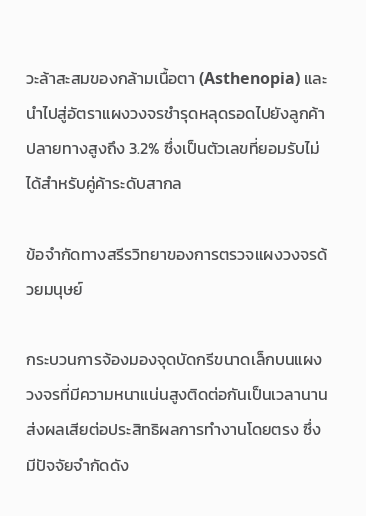วะล้าสะสมของกล้ามเนื้อตา (Asthenopia) และนำไปสู่อัตราแผงวงจรชำรุดหลุดรอดไปยังลูกค้าปลายทางสูงถึง 3.2% ซึ่งเป็นตัวเลขที่ยอมรับไม่ได้สำหรับคู่ค้าระดับสากล

ข้อจำกัดทางสรีรวิทยาของการตรวจแผงวงจรด้วยมนุษย์

กระบวนการจ้องมองจุดบัดกรีขนาดเล็กบนแผงวงจรที่มีความหนาแน่นสูงติดต่อกันเป็นเวลานานส่งผลเสียต่อประสิทธิผลการทำงานโดยตรง ซึ่งมีปัจจัยจำกัดดัง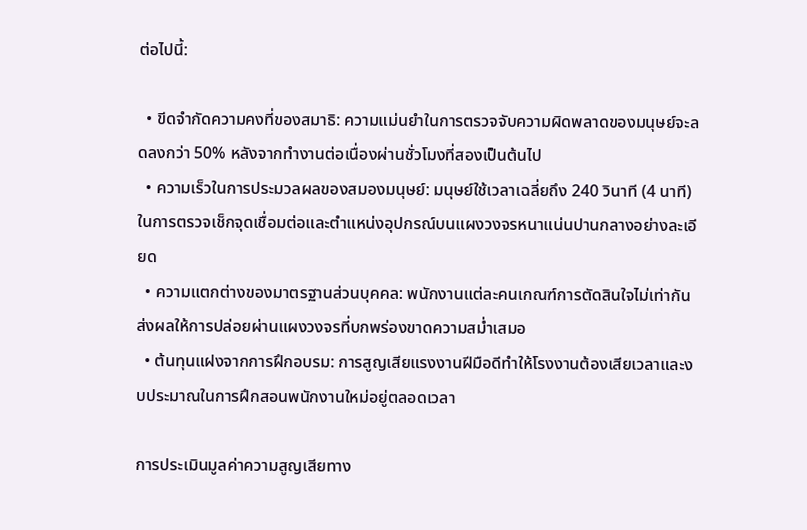ต่อไปนี้:

  • ขีดจำกัดความคงที่ของสมาธิ: ความแม่นยำในการตรวจจับความผิดพลาดของมนุษย์จะลดลงกว่า 50% หลังจากทำงานต่อเนื่องผ่านชั่วโมงที่สองเป็นต้นไป
  • ความเร็วในการประมวลผลของสมองมนุษย์: มนุษย์ใช้เวลาเฉลี่ยถึง 240 วินาที (4 นาที) ในการตรวจเช็กจุดเชื่อมต่อและตำแหน่งอุปกรณ์บนแผงวงจรหนาแน่นปานกลางอย่างละเอียด
  • ความแตกต่างของมาตรฐานส่วนบุคคล: พนักงานแต่ละคนเกณฑ์การตัดสินใจไม่เท่ากัน ส่งผลให้การปล่อยผ่านแผงวงจรที่บกพร่องขาดความสม่ำเสมอ
  • ต้นทุนแฝงจากการฝึกอบรม: การสูญเสียแรงงานฝีมือดีทำให้โรงงานต้องเสียเวลาและงบประมาณในการฝึกสอนพนักงานใหม่อยู่ตลอดเวลา

การประเมินมูลค่าความสูญเสียทาง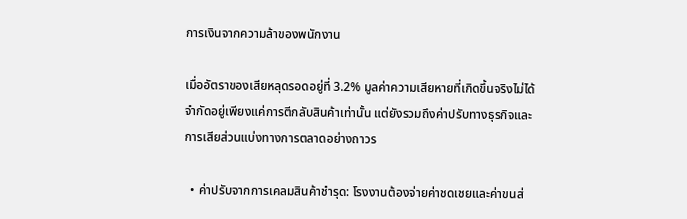การเงินจากความล้าของพนักงาน

เมื่ออัตราของเสียหลุดรอดอยู่ที่ 3.2% มูลค่าความเสียหายที่เกิดขึ้นจริงไม่ได้จำกัดอยู่เพียงแค่การตีกลับสินค้าเท่านั้น แต่ยังรวมถึงค่าปรับทางธุรกิจและการเสียส่วนแบ่งทางการตลาดอย่างถาวร

  • ค่าปรับจากการเคลมสินค้าชำรุด: โรงงานต้องจ่ายค่าชดเชยและค่าขนส่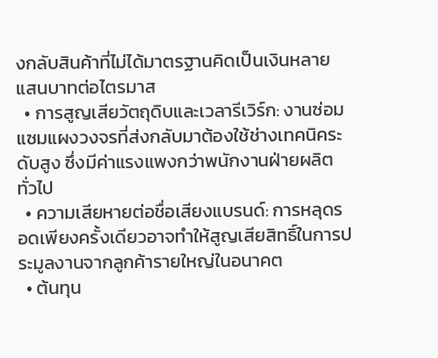งกลับสินค้าที่ไม่ได้มาตรฐานคิดเป็นเงินหลายแสนบาทต่อไตรมาส
  • การสูญเสียวัตถุดิบและเวลารีเวิร์ก: งานซ่อมแซมแผงวงจรที่ส่งกลับมาต้องใช้ช่างเทคนิคระดับสูง ซึ่งมีค่าแรงแพงกว่าพนักงานฝ่ายผลิตทั่วไป
  • ความเสียหายต่อชื่อเสียงแบรนด์: การหลุดรอดเพียงครั้งเดียวอาจทำให้สูญเสียสิทธิ์ในการประมูลงานจากลูกค้ารายใหญ่ในอนาคต
  • ต้นทุน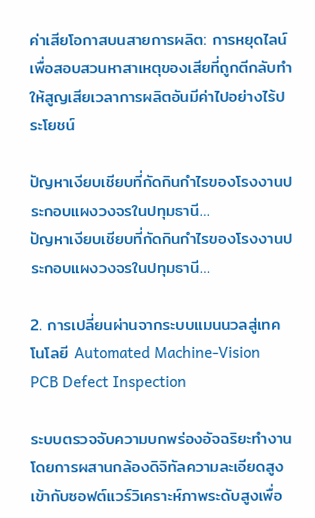ค่าเสียโอกาสบนสายการผลิต: การหยุดไลน์เพื่อสอบสวนหาสาเหตุของเสียที่ถูกตีกลับทำให้สูญเสียเวลาการผลิตอันมีค่าไปอย่างไร้ประโยชน์

ปัญหาเงียบเชียบที่กัดกินกำไรของโรงงานประกอบแผงวงจรในปทุมธานี…
ปัญหาเงียบเชียบที่กัดกินกำไรของโรงงานประกอบแผงวงจรในปทุมธานี…

2. การเปลี่ยนผ่านจากระบบแมนนวลสู่เทคโนโลยี Automated Machine-Vision PCB Defect Inspection

ระบบตรวจจับความบกพร่องอัจฉริยะทำงานโดยการผสานกล้องดิจิทัลความละเอียดสูงเข้ากับซอฟต์แวร์วิเคราะห์ภาพระดับสูงเพื่อ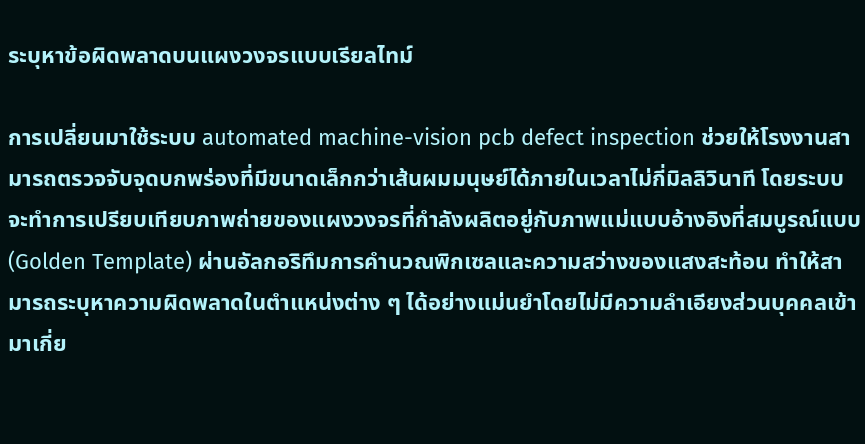ระบุหาข้อผิดพลาดบนแผงวงจรแบบเรียลไทม์

การเปลี่ยนมาใช้ระบบ automated machine-vision pcb defect inspection ช่วยให้โรงงานสามารถตรวจจับจุดบกพร่องที่มีขนาดเล็กกว่าเส้นผมมนุษย์ได้ภายในเวลาไม่กี่มิลลิวินาที โดยระบบจะทำการเปรียบเทียบภาพถ่ายของแผงวงจรที่กำลังผลิตอยู่กับภาพแม่แบบอ้างอิงที่สมบูรณ์แบบ (Golden Template) ผ่านอัลกอริทึมการคำนวณพิกเซลและความสว่างของแสงสะท้อน ทำให้สามารถระบุหาความผิดพลาดในตำแหน่งต่าง ๆ ได้อย่างแม่นยำโดยไม่มีความลำเอียงส่วนบุคคลเข้ามาเกี่ย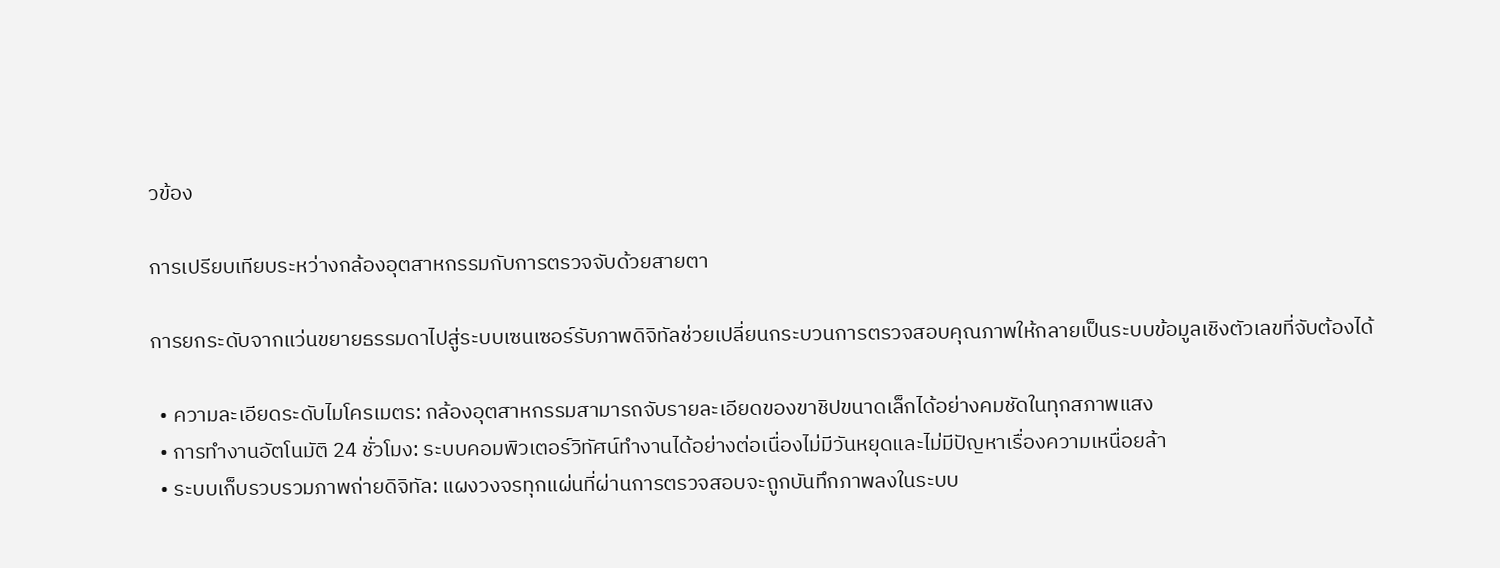วข้อง

การเปรียบเทียบระหว่างกล้องอุตสาหกรรมกับการตรวจจับด้วยสายตา

การยกระดับจากแว่นขยายธรรมดาไปสู่ระบบเซนเซอร์รับภาพดิจิทัลช่วยเปลี่ยนกระบวนการตรวจสอบคุณภาพให้กลายเป็นระบบข้อมูลเชิงตัวเลขที่จับต้องได้

  • ความละเอียดระดับไมโครเมตร: กล้องอุตสาหกรรมสามารถจับรายละเอียดของขาชิปขนาดเล็กได้อย่างคมชัดในทุกสภาพแสง
  • การทำงานอัตโนมัติ 24 ชั่วโมง: ระบบคอมพิวเตอร์วิทัศน์ทำงานได้อย่างต่อเนื่องไม่มีวันหยุดและไม่มีปัญหาเรื่องความเหนื่อยล้า
  • ระบบเก็บรวบรวมภาพถ่ายดิจิทัล: แผงวงจรทุกแผ่นที่ผ่านการตรวจสอบจะถูกบันทึกภาพลงในระบบ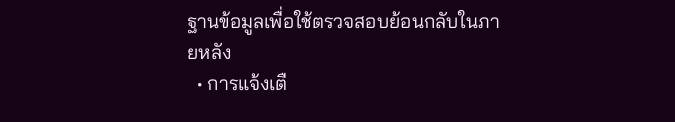ฐานข้อมูลเพื่อใช้ตรวจสอบย้อนกลับในภายหลัง
  • การแจ้งเตื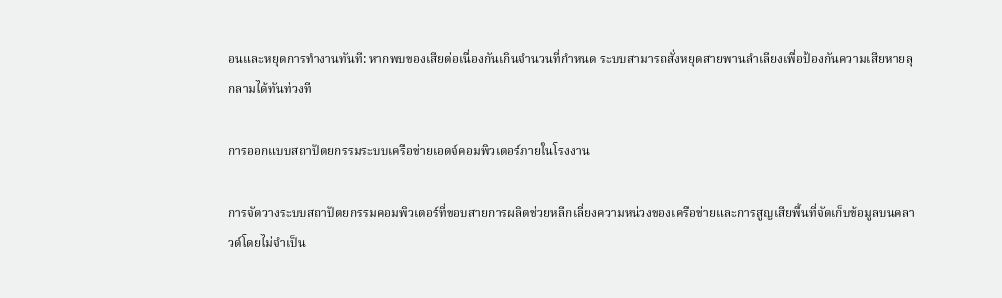อนและหยุดการทำงานทันที: หากพบของเสียต่อเนื่องกันเกินจำนวนที่กำหนด ระบบสามารถสั่งหยุดสายพานลำเลียงเพื่อป้องกันความเสียหายลุกลามได้ทันท่วงที

การออกแบบสถาปัตยกรรมระบบเครือข่ายเอดจ์คอมพิวเตอร์ภายในโรงงาน

การจัดวางระบบสถาปัตยกรรมคอมพิวเตอร์ที่ขอบสายการผลิตช่วยหลีกเลี่ยงความหน่วงของเครือข่ายและการสูญเสียพื้นที่จัดเก็บข้อมูลบนคลาวด์โดยไม่จำเป็น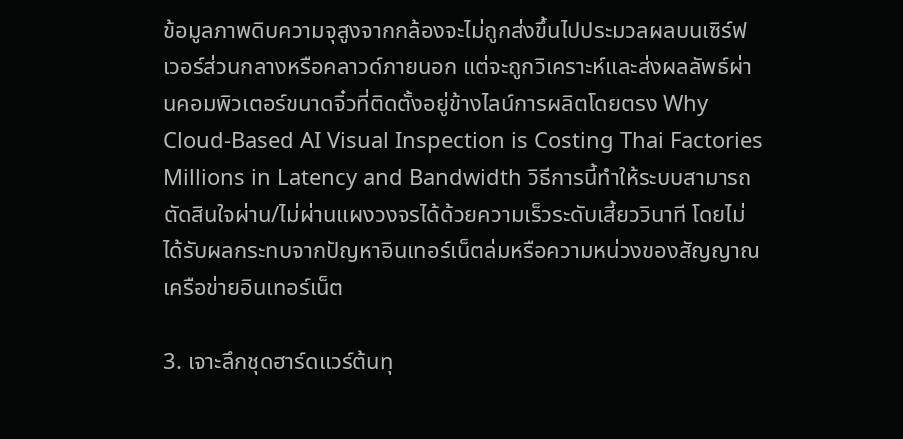ข้อมูลภาพดิบความจุสูงจากกล้องจะไม่ถูกส่งขึ้นไปประมวลผลบนเซิร์ฟเวอร์ส่วนกลางหรือคลาวด์ภายนอก แต่จะถูกวิเคราะห์และส่งผลลัพธ์ผ่านคอมพิวเตอร์ขนาดจิ๋วที่ติดตั้งอยู่ข้างไลน์การผลิตโดยตรง Why Cloud-Based AI Visual Inspection is Costing Thai Factories Millions in Latency and Bandwidth วิธีการนี้ทำให้ระบบสามารถตัดสินใจผ่าน/ไม่ผ่านแผงวงจรได้ด้วยความเร็วระดับเสี้ยววินาที โดยไม่ได้รับผลกระทบจากปัญหาอินเทอร์เน็ตล่มหรือความหน่วงของสัญญาณเครือข่ายอินเทอร์เน็ต

3. เจาะลึกชุดฮาร์ดแวร์ต้นทุ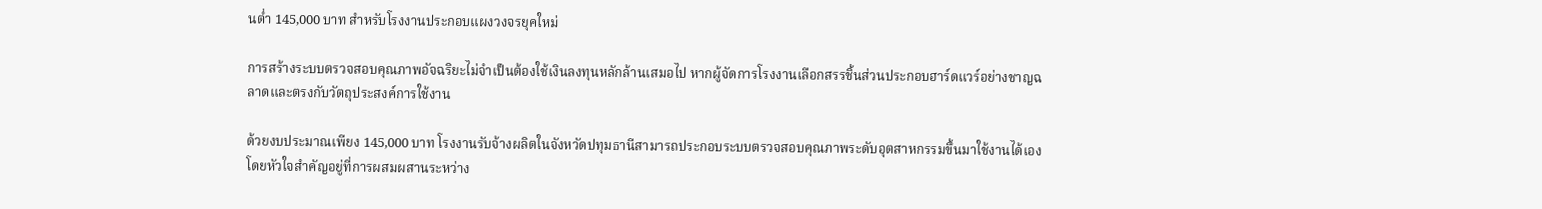นต่ำ 145,000 บาท สำหรับโรงงานประกอบแผงวงจรยุคใหม่

การสร้างระบบตรวจสอบคุณภาพอัจฉริยะไม่จำเป็นต้องใช้เงินลงทุนหลักล้านเสมอไป หากผู้จัดการโรงงานเลือกสรรชิ้นส่วนประกอบฮาร์ดแวร์อย่างชาญฉลาดและตรงกับวัตถุประสงค์การใช้งาน

ด้วยงบประมาณเพียง 145,000 บาท โรงงานรับจ้างผลิตในจังหวัดปทุมธานีสามารถประกอบระบบตรวจสอบคุณภาพระดับอุตสาหกรรมขึ้นมาใช้งานได้เอง โดยหัวใจสำคัญอยู่ที่การผสมผสานระหว่าง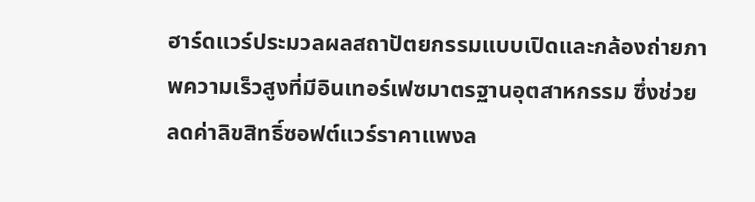ฮาร์ดแวร์ประมวลผลสถาปัตยกรรมแบบเปิดและกล้องถ่ายภาพความเร็วสูงที่มีอินเทอร์เฟซมาตรฐานอุตสาหกรรม ซึ่งช่วยลดค่าลิขสิทธิ์ซอฟต์แวร์ราคาแพงล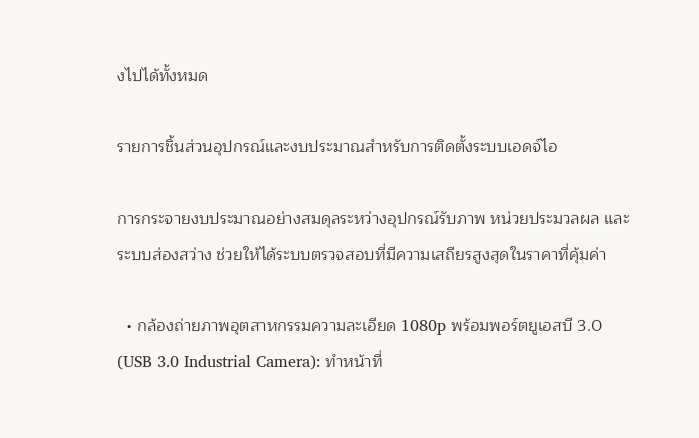งไปได้ทั้งหมด

รายการชิ้นส่วนอุปกรณ์และงบประมาณสำหรับการติดตั้งระบบเอดจ์ไอ

การกระจายงบประมาณอย่างสมดุลระหว่างอุปกรณ์รับภาพ หน่วยประมวลผล และระบบส่องสว่าง ช่วยให้ได้ระบบตรวจสอบที่มีความเสถียรสูงสุดในราคาที่คุ้มค่า

  • กล้องถ่ายภาพอุตสาหกรรมความละเอียด 1080p พร้อมพอร์ตยูเอสบี 3.0 (USB 3.0 Industrial Camera): ทำหน้าที่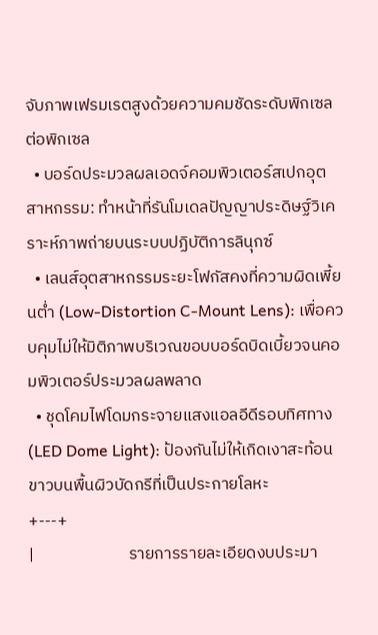จับภาพเฟรมเรตสูงด้วยความคมชัดระดับพิกเซลต่อพิกเซล
  • บอร์ดประมวลผลเอดจ์คอมพิวเตอร์สเปกอุตสาหกรรม: ทำหน้าที่รันโมเดลปัญญาประดิษฐ์วิเคราะห์ภาพถ่ายบนระบบปฏิบัติการลินุกซ์
  • เลนส์อุตสาหกรรมระยะโฟกัสคงที่ความผิดเพี้ยนต่ำ (Low-Distortion C-Mount Lens): เพื่อควบคุมไม่ให้มิติภาพบริเวณขอบบอร์ดบิดเบี้ยวจนคอมพิวเตอร์ประมวลผลพลาด
  • ชุดโคมไฟโดมกระจายแสงแอลอีดีรอบทิศทาง (LED Dome Light): ป้องกันไม่ให้เกิดเงาสะท้อนขาวบนพื้นผิวบัดกรีที่เป็นประกายโลหะ
+---+
|                         รายการรายละเอียดงบประมา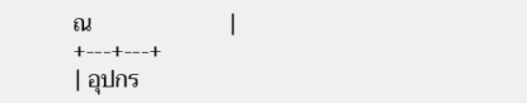ณ                        |
+---+---+
| อุปกร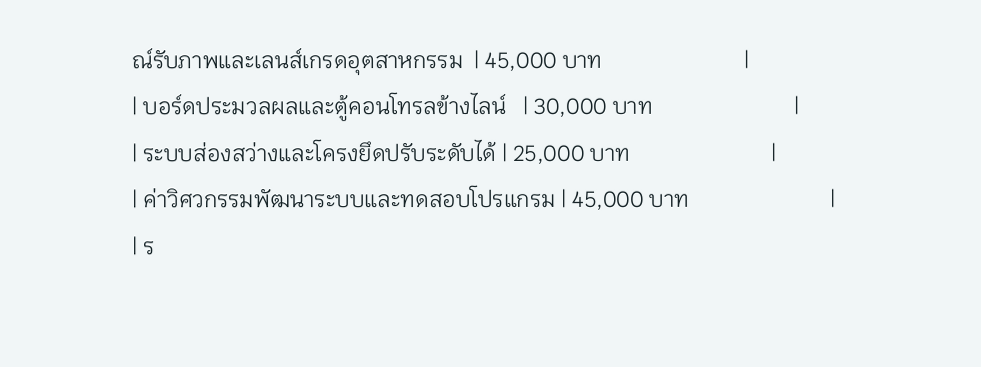ณ์รับภาพและเลนส์เกรดอุตสาหกรรม  | 45,000 บาท                         |
| บอร์ดประมวลผลและตู้คอนโทรลข้างไลน์   | 30,000 บาท                         |
| ระบบส่องสว่างและโครงยึดปรับระดับได้ | 25,000 บาท                         |
| ค่าวิศวกรรมพัฒนาระบบและทดสอบโปรแกรม | 45,000 บาท                         |
| ร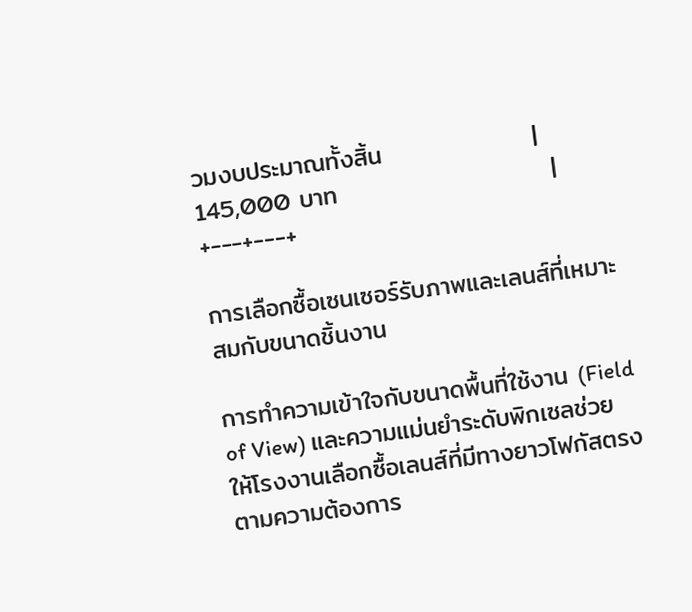วมงบประมาณทั้งสิ้น                 | 145,000 บาท                        |
+---+---+

การเลือกซื้อเซนเซอร์รับภาพและเลนส์ที่เหมาะสมกับขนาดชิ้นงาน

การทำความเข้าใจกับขนาดพื้นที่ใช้งาน (Field of View) และความแม่นยำระดับพิกเซลช่วยให้โรงงานเลือกซื้อเลนส์ที่มีทางยาวโฟกัสตรงตามความต้องการ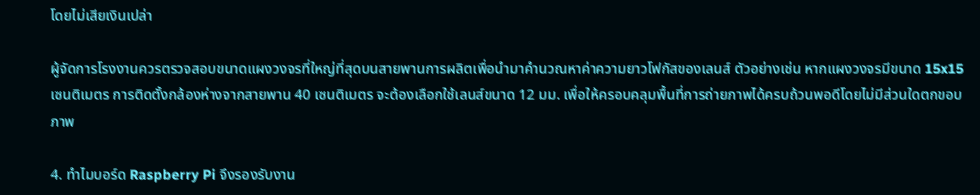โดยไม่เสียเงินเปล่า

ผู้จัดการโรงงานควรตรวจสอบขนาดแผงวงจรที่ใหญ่ที่สุดบนสายพานการผลิตเพื่อนำมาคำนวณหาค่าความยาวโฟกัสของเลนส์ ตัวอย่างเช่น หากแผงวงจรมีขนาด 15x15 เซนติเมตร การติดตั้งกล้องห่างจากสายพาน 40 เซนติเมตร จะต้องเลือกใช้เลนส์ขนาด 12 มม. เพื่อให้ครอบคลุมพื้นที่การถ่ายภาพได้ครบถ้วนพอดีโดยไม่มีส่วนใดตกขอบภาพ

4. ทำไมบอร์ด Raspberry Pi จึงรองรับงาน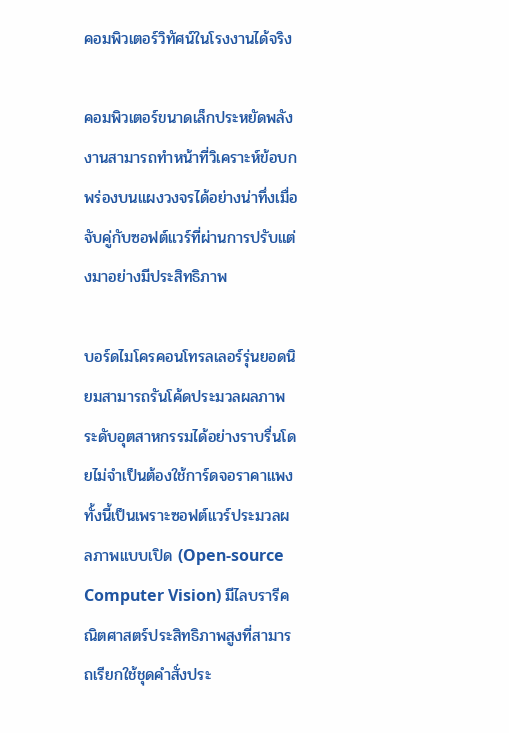คอมพิวเตอร์วิทัศน์ในโรงงานได้จริง

คอมพิวเตอร์ขนาดเล็กประหยัดพลังงานสามารถทำหน้าที่วิเคราะห์ข้อบกพร่องบนแผงวงจรได้อย่างน่าทึ่งเมื่อจับคู่กับซอฟต์แวร์ที่ผ่านการปรับแต่งมาอย่างมีประสิทธิภาพ

บอร์ดไมโครคอนโทรลเลอร์รุ่นยอดนิยมสามารถรันโค้ดประมวลผลภาพระดับอุตสาหกรรมได้อย่างราบรื่นโดยไม่จำเป็นต้องใช้การ์ดจอราคาแพง ทั้งนี้เป็นเพราะซอฟต์แวร์ประมวลผลภาพแบบเปิด (Open-source Computer Vision) มีไลบรารีคณิตศาสตร์ประสิทธิภาพสูงที่สามารถเรียกใช้ชุดคำสั่งประ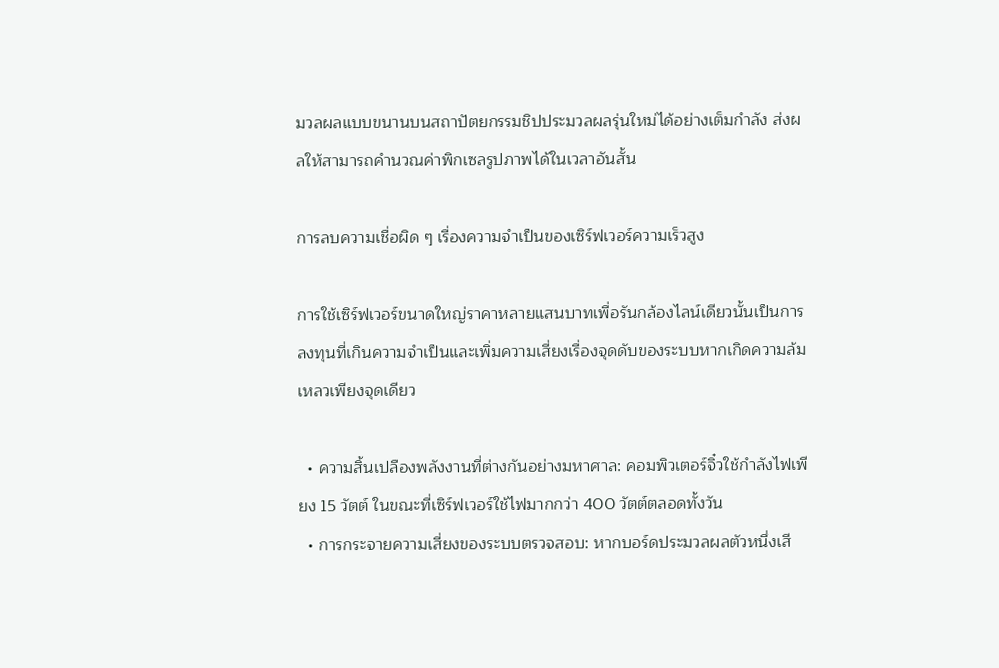มวลผลแบบขนานบนสถาปัตยกรรมชิปประมวลผลรุ่นใหม่ได้อย่างเต็มกำลัง ส่งผลให้สามารถคำนวณค่าพิกเซลรูปภาพได้ในเวลาอันสั้น

การลบความเชื่อผิด ๆ เรื่องความจำเป็นของเซิร์ฟเวอร์ความเร็วสูง

การใช้เซิร์ฟเวอร์ขนาดใหญ่ราคาหลายแสนบาทเพื่อรันกล้องไลน์เดียวนั้นเป็นการลงทุนที่เกินความจำเป็นและเพิ่มความเสี่ยงเรื่องจุดดับของระบบหากเกิดความล้มเหลวเพียงจุดเดียว

  • ความสิ้นเปลืองพลังงานที่ต่างกันอย่างมหาศาล: คอมพิวเตอร์จิ๋วใช้กำลังไฟเพียง 15 วัตต์ ในขณะที่เซิร์ฟเวอร์ใช้ไฟมากกว่า 400 วัตต์ตลอดทั้งวัน
  • การกระจายความเสี่ยงของระบบตรวจสอบ: หากบอร์ดประมวลผลตัวหนึ่งเสี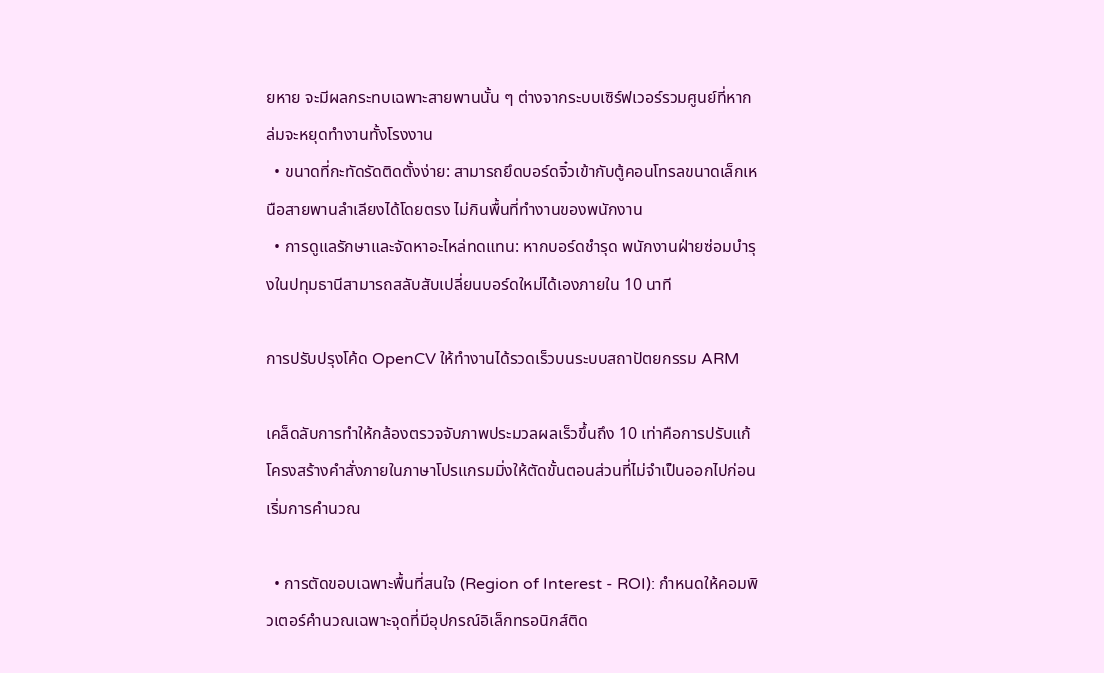ยหาย จะมีผลกระทบเฉพาะสายพานนั้น ๆ ต่างจากระบบเซิร์ฟเวอร์รวมศูนย์ที่หากล่มจะหยุดทำงานทั้งโรงงาน
  • ขนาดที่กะทัดรัดติดตั้งง่าย: สามารถยึดบอร์ดจิ๋วเข้ากับตู้คอนโทรลขนาดเล็กเหนือสายพานลำเลียงได้โดยตรง ไม่กินพื้นที่ทำงานของพนักงาน
  • การดูแลรักษาและจัดหาอะไหล่ทดแทน: หากบอร์ดชำรุด พนักงานฝ่ายซ่อมบำรุงในปทุมธานีสามารถสลับสับเปลี่ยนบอร์ดใหม่ได้เองภายใน 10 นาที

การปรับปรุงโค้ด OpenCV ให้ทำงานได้รวดเร็วบนระบบสถาปัตยกรรม ARM

เคล็ดลับการทำให้กล้องตรวจจับภาพประมวลผลเร็วขึ้นถึง 10 เท่าคือการปรับแก้โครงสร้างคำสั่งภายในภาษาโปรแกรมมิ่งให้ตัดขั้นตอนส่วนที่ไม่จำเป็นออกไปก่อนเริ่มการคำนวณ

  • การตัดขอบเฉพาะพื้นที่สนใจ (Region of Interest - ROI): กำหนดให้คอมพิวเตอร์คำนวณเฉพาะจุดที่มีอุปกรณ์อิเล็กทรอนิกส์ติด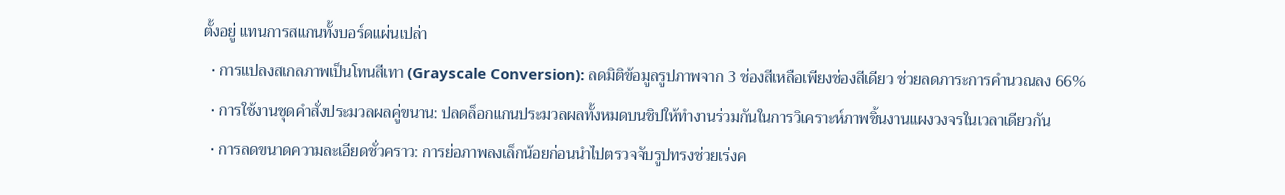ตั้งอยู่ แทนการสแกนทั้งบอร์ดแผ่นเปล่า
  • การแปลงสเกลภาพเป็นโทนสีเทา (Grayscale Conversion): ลดมิติข้อมูลรูปภาพจาก 3 ช่องสีเหลือเพียงช่องสีเดียว ช่วยลดภาระการคำนวณลง 66%
  • การใช้งานชุดคำสั่งประมวลผลคู่ขนาน: ปลดล็อกแกนประมวลผลทั้งหมดบนชิปให้ทำงานร่วมกันในการวิเคราะห์ภาพชิ้นงานแผงวงจรในเวลาเดียวกัน
  • การลดขนาดความละเอียดชั่วคราว: การย่อภาพลงเล็กน้อยก่อนนำไปตรวจจับรูปทรงช่วยเร่งค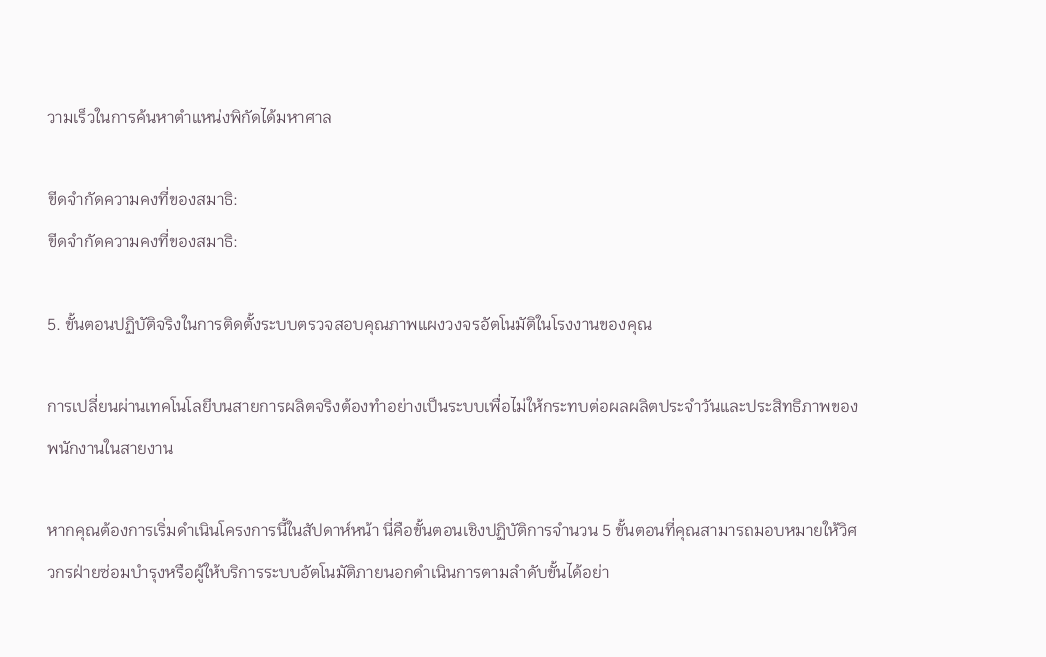วามเร็วในการค้นหาตำแหน่งพิกัดได้มหาศาล

ขีดจำกัดความคงที่ของสมาธิ:
ขีดจำกัดความคงที่ของสมาธิ:

5. ขั้นตอนปฏิบัติจริงในการติดตั้งระบบตรวจสอบคุณภาพแผงวงจรอัตโนมัติในโรงงานของคุณ

การเปลี่ยนผ่านเทคโนโลยีบนสายการผลิตจริงต้องทำอย่างเป็นระบบเพื่อไม่ให้กระทบต่อผลผลิตประจำวันและประสิทธิภาพของพนักงานในสายงาน

หากคุณต้องการเริ่มดำเนินโครงการนี้ในสัปดาห์หน้า นี่คือขั้นตอนเชิงปฏิบัติการจำนวน 5 ขั้นตอนที่คุณสามารถมอบหมายให้วิศวกรฝ่ายซ่อมบำรุงหรือผู้ให้บริการระบบอัตโนมัติภายนอกดำเนินการตามลำดับขั้นได้อย่า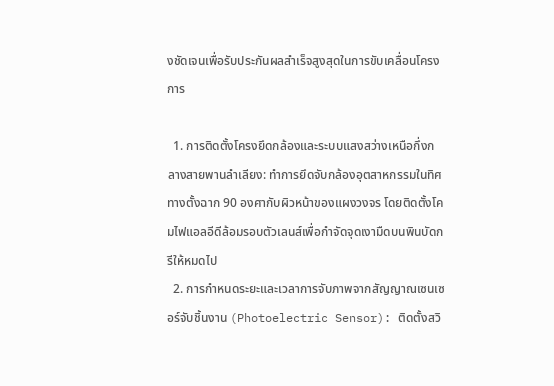งชัดเจนเพื่อรับประกันผลสำเร็จสูงสุดในการขับเคลื่อนโครงการ

  1. การติดตั้งโครงยึดกล้องและระบบแสงสว่างเหนือกึ่งกลางสายพานลำเลียง: ทำการยึดจับกล้องอุตสาหกรรมในทิศทางตั้งฉาก 90 องศากับผิวหน้าของแผงวงจร โดยติดตั้งโคมไฟแอลอีดีล้อมรอบตัวเลนส์เพื่อกำจัดจุดเงามืดบนพินบัดกรีให้หมดไป
  2. การกำหนดระยะและเวลาการจับภาพจากสัญญาณเซนเซอร์จับชิ้นงาน (Photoelectric Sensor): ติดตั้งสวิ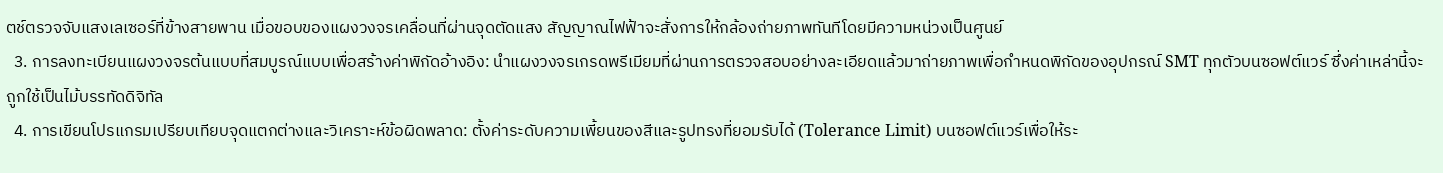ตช์ตรวจจับแสงเลเซอร์ที่ข้างสายพาน เมื่อขอบของแผงวงจรเคลื่อนที่ผ่านจุดตัดแสง สัญญาณไฟฟ้าจะสั่งการให้กล้องถ่ายภาพทันทีโดยมีความหน่วงเป็นศูนย์
  3. การลงทะเบียนแผงวงจรต้นแบบที่สมบูรณ์แบบเพื่อสร้างค่าพิกัดอ้างอิง: นำแผงวงจรเกรดพรีเมียมที่ผ่านการตรวจสอบอย่างละเอียดแล้วมาถ่ายภาพเพื่อกำหนดพิกัดของอุปกรณ์ SMT ทุกตัวบนซอฟต์แวร์ ซึ่งค่าเหล่านี้จะถูกใช้เป็นไม้บรรทัดดิจิทัล
  4. การเขียนโปรแกรมเปรียบเทียบจุดแตกต่างและวิเคราะห์ข้อผิดพลาด: ตั้งค่าระดับความเพี้ยนของสีและรูปทรงที่ยอมรับได้ (Tolerance Limit) บนซอฟต์แวร์เพื่อให้ระ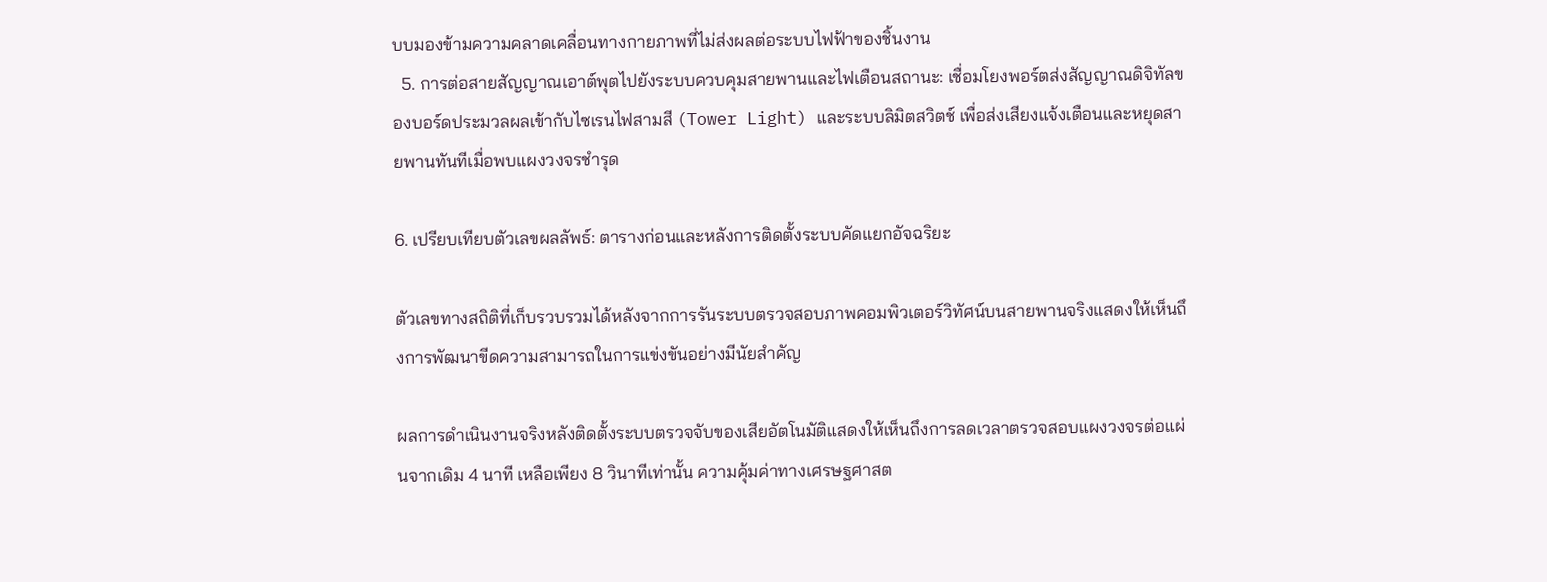บบมองข้ามความคลาดเคลื่อนทางกายภาพที่ไม่ส่งผลต่อระบบไฟฟ้าของชิ้นงาน
  5. การต่อสายสัญญาณเอาต์พุตไปยังระบบควบคุมสายพานและไฟเตือนสถานะ: เชื่อมโยงพอร์ตส่งสัญญาณดิจิทัลของบอร์ดประมวลผลเข้ากับไซเรนไฟสามสี (Tower Light) และระบบลิมิตสวิตช์ เพื่อส่งเสียงแจ้งเตือนและหยุดสายพานทันทีเมื่อพบแผงวงจรชำรุด

6. เปรียบเทียบตัวเลขผลลัพธ์: ตารางก่อนและหลังการติดตั้งระบบคัดแยกอัจฉริยะ

ตัวเลขทางสถิติที่เก็บรวบรวมได้หลังจากการรันระบบตรวจสอบภาพคอมพิวเตอร์วิทัศน์บนสายพานจริงแสดงให้เห็นถึงการพัฒนาขีดความสามารถในการแข่งขันอย่างมีนัยสำคัญ

ผลการดำเนินงานจริงหลังติดตั้งระบบตรวจจับของเสียอัตโนมัติแสดงให้เห็นถึงการลดเวลาตรวจสอบแผงวงจรต่อแผ่นจากเดิม 4 นาที เหลือเพียง 8 วินาทีเท่านั้น ความคุ้มค่าทางเศรษฐศาสต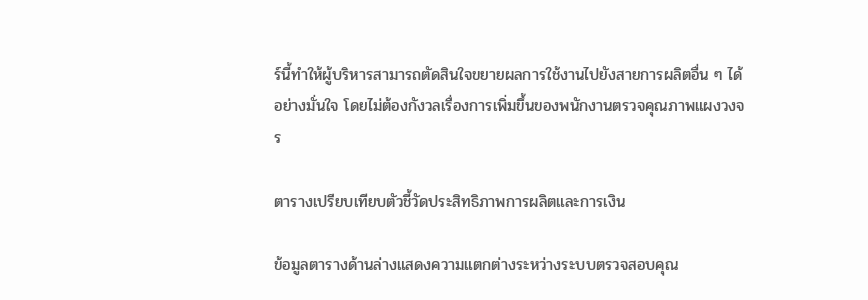ร์นี้ทำให้ผู้บริหารสามารถตัดสินใจขยายผลการใช้งานไปยังสายการผลิตอื่น ๆ ได้อย่างมั่นใจ โดยไม่ต้องกังวลเรื่องการเพิ่มขึ้นของพนักงานตรวจคุณภาพแผงวงจร

ตารางเปรียบเทียบตัวชี้วัดประสิทธิภาพการผลิตและการเงิน

ข้อมูลตารางด้านล่างแสดงความแตกต่างระหว่างระบบตรวจสอบคุณ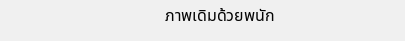ภาพเดิมด้วยพนัก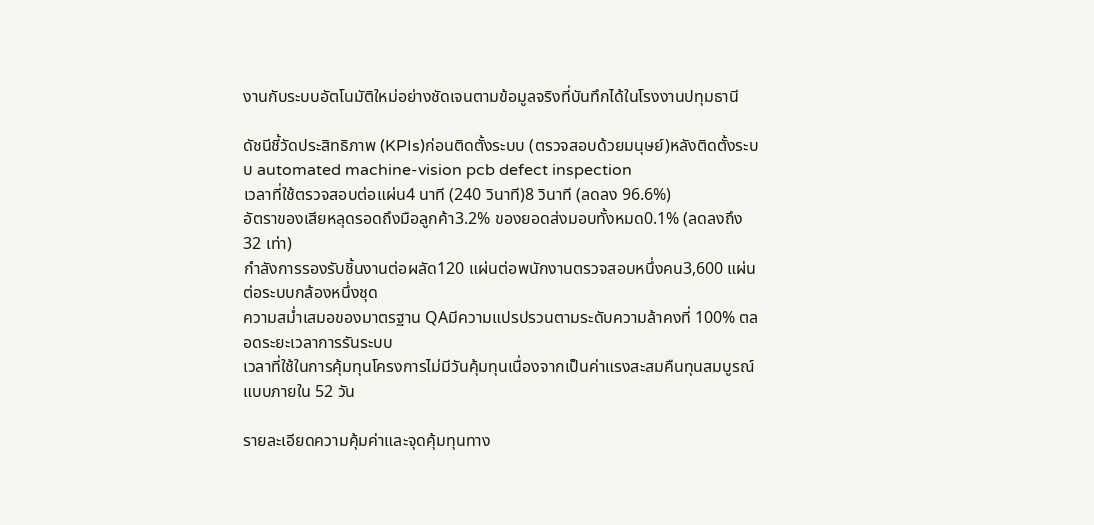งานกับระบบอัตโนมัติใหม่อย่างชัดเจนตามข้อมูลจริงที่บันทึกได้ในโรงงานปทุมธานี

ดัชนีชี้วัดประสิทธิภาพ (KPIs)ก่อนติดตั้งระบบ (ตรวจสอบด้วยมนุษย์)หลังติดตั้งระบบ automated machine-vision pcb defect inspection
เวลาที่ใช้ตรวจสอบต่อแผ่น4 นาที (240 วินาที)8 วินาที (ลดลง 96.6%)
อัตราของเสียหลุดรอดถึงมือลูกค้า3.2% ของยอดส่งมอบทั้งหมด0.1% (ลดลงถึง 32 เท่า)
กำลังการรองรับชิ้นงานต่อผลัด120 แผ่นต่อพนักงานตรวจสอบหนึ่งคน3,600 แผ่นต่อระบบกล้องหนึ่งชุด
ความสม่ำเสมอของมาตรฐาน QAมีความแปรปรวนตามระดับความล้าคงที่ 100% ตลอดระยะเวลาการรันระบบ
เวลาที่ใช้ในการคุ้มทุนโครงการไม่มีวันคุ้มทุนเนื่องจากเป็นค่าแรงสะสมคืนทุนสมบูรณ์แบบภายใน 52 วัน

รายละเอียดความคุ้มค่าและจุดคุ้มทุนทาง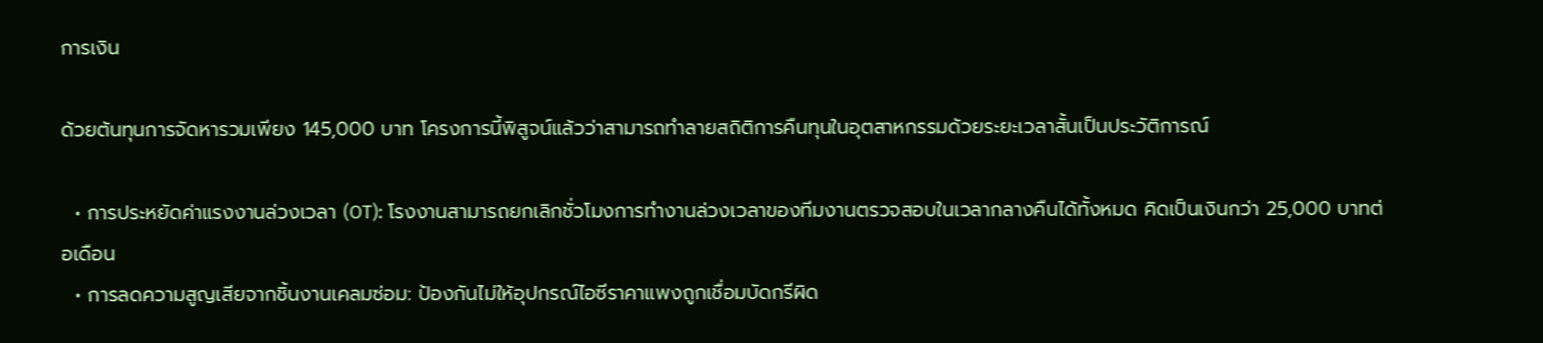การเงิน

ด้วยต้นทุนการจัดหารวมเพียง 145,000 บาท โครงการนี้พิสูจน์แล้วว่าสามารถทำลายสถิติการคืนทุนในอุตสาหกรรมด้วยระยะเวลาสั้นเป็นประวัติการณ์

  • การประหยัดค่าแรงงานล่วงเวลา (OT): โรงงานสามารถยกเลิกชั่วโมงการทำงานล่วงเวลาของทีมงานตรวจสอบในเวลากลางคืนได้ทั้งหมด คิดเป็นเงินกว่า 25,000 บาทต่อเดือน
  • การลดความสูญเสียจากชิ้นงานเคลมซ่อม: ป้องกันไม่ให้อุปกรณ์ไอซีราคาแพงถูกเชื่อมบัดกรีผิด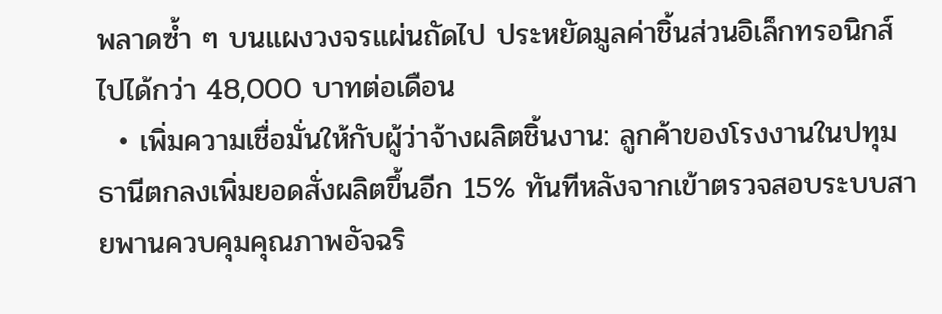พลาดซ้ำ ๆ บนแผงวงจรแผ่นถัดไป ประหยัดมูลค่าชิ้นส่วนอิเล็กทรอนิกส์ไปได้กว่า 48,000 บาทต่อเดือน
  • เพิ่มความเชื่อมั่นให้กับผู้ว่าจ้างผลิตชิ้นงาน: ลูกค้าของโรงงานในปทุมธานีตกลงเพิ่มยอดสั่งผลิตขึ้นอีก 15% ทันทีหลังจากเข้าตรวจสอบระบบสายพานควบคุมคุณภาพอัจฉริ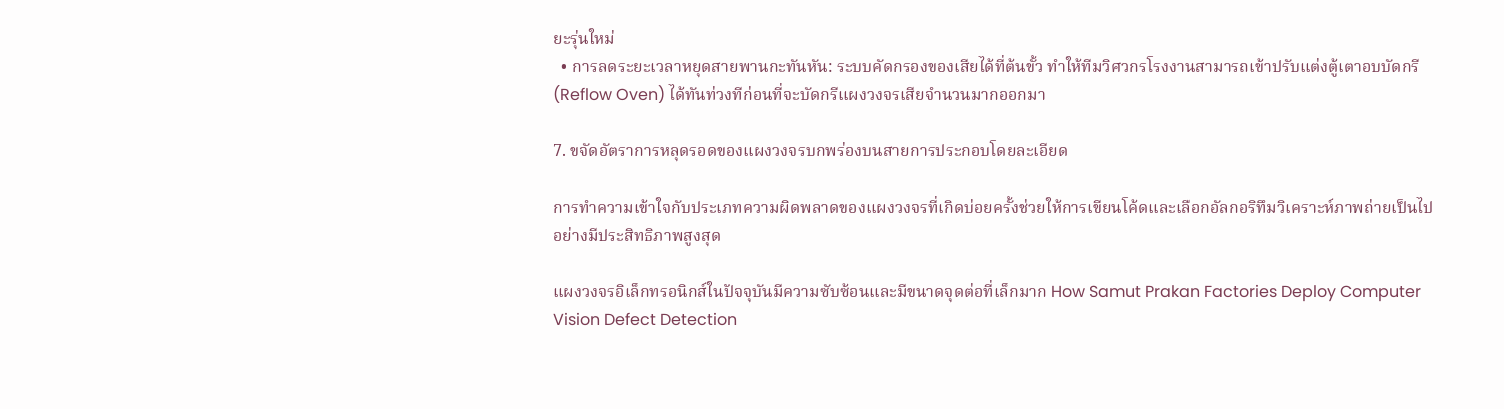ยะรุ่นใหม่
  • การลดระยะเวลาหยุดสายพานกะทันหัน: ระบบคัดกรองของเสียได้ที่ต้นขั้ว ทำให้ทีมวิศวกรโรงงานสามารถเข้าปรับแต่งตู้เตาอบบัดกรี (Reflow Oven) ได้ทันท่วงทีก่อนที่จะบัดกรีแผงวงจรเสียจำนวนมากออกมา

7. ขจัดอัตราการหลุดรอดของแผงวงจรบกพร่องบนสายการประกอบโดยละเอียด

การทำความเข้าใจกับประเภทความผิดพลาดของแผงวงจรที่เกิดบ่อยครั้งช่วยให้การเขียนโค้ดและเลือกอัลกอริทึมวิเคราะห์ภาพถ่ายเป็นไปอย่างมีประสิทธิภาพสูงสุด

แผงวงจรอิเล็กทรอนิกส์ในปัจจุบันมีความซับซ้อนและมีขนาดจุดต่อที่เล็กมาก How Samut Prakan Factories Deploy Computer Vision Defect Detection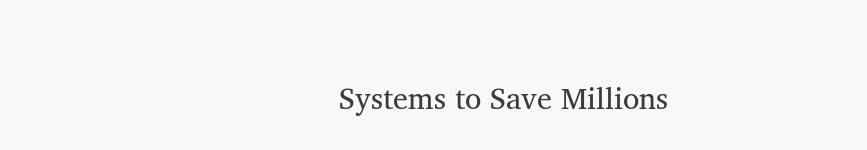Systems to Save Millions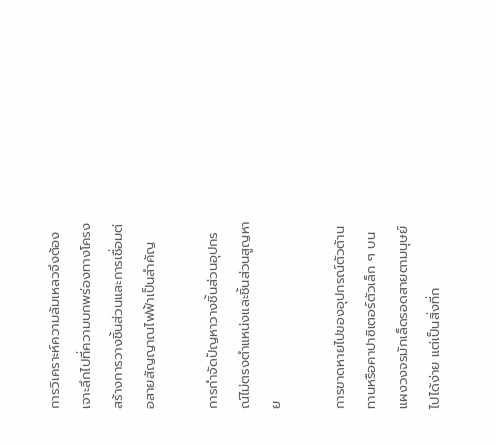การวิเคราะห์ความล้มเหลวจึงต้องเจาะลึกไปที่ความบกพร่องทางโครงสร้างการวางชิ้นส่วนและการเชื่อมต่อสายสัญญาณไฟฟ้าเป็นสำคัญ

การกำจัดปัญหาวางชิ้นส่วนอุปกรณ์ไม่ตรงตำแหน่งและชิ้นส่วนสูญหาย

การขาดหายไปของอุปกรณ์ตัวต้านทานหรือคาปาซิเตอร์ตัวเล็ก ๆ บนแผงวงจรมักเล็ดรอดสายตามนุษย์ไปได้ง่าย แต่เป็นสิ่งที่ก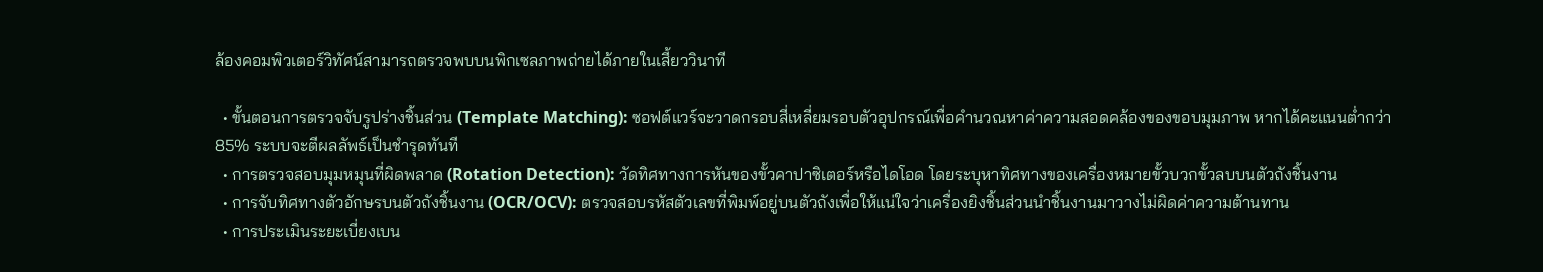ล้องคอมพิวเตอร์วิทัศน์สามารถตรวจพบบนพิกเซลภาพถ่ายได้ภายในเสี้ยววินาที

  • ขั้นตอนการตรวจจับรูปร่างชิ้นส่วน (Template Matching): ซอฟต์แวร์จะวาดกรอบสี่เหลี่ยมรอบตัวอุปกรณ์เพื่อคำนวณหาค่าความสอดคล้องของขอบมุมภาพ หากได้คะแนนต่ำกว่า 85% ระบบจะตีผลลัพธ์เป็นชำรุดทันที
  • การตรวจสอบมุมหมุนที่ผิดพลาด (Rotation Detection): วัดทิศทางการหันของขั้วคาปาซิเตอร์หรือไดโอด โดยระบุหาทิศทางของเครื่องหมายขั้วบวกขั้วลบบนตัวถังชิ้นงาน
  • การจับทิศทางตัวอักษรบนตัวถังชิ้นงาน (OCR/OCV): ตรวจสอบรหัสตัวเลขที่พิมพ์อยู่บนตัวถังเพื่อให้แน่ใจว่าเครื่องยิงชิ้นส่วนนำชิ้นงานมาวางไม่ผิดค่าความต้านทาน
  • การประเมินระยะเบี่ยงเบน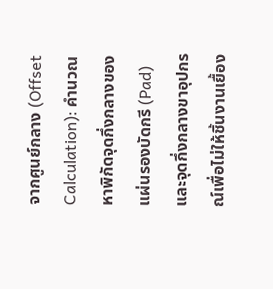จากศูนย์กลาง (Offset Calculation): คำนวณหาพิกัดจุดกึ่งกลางของแผ่นรองบัดกรี (Pad) และจุดกึ่งกลางขาอุปกรณ์เพื่อไม่ให้ชิ้นงานเยื้อง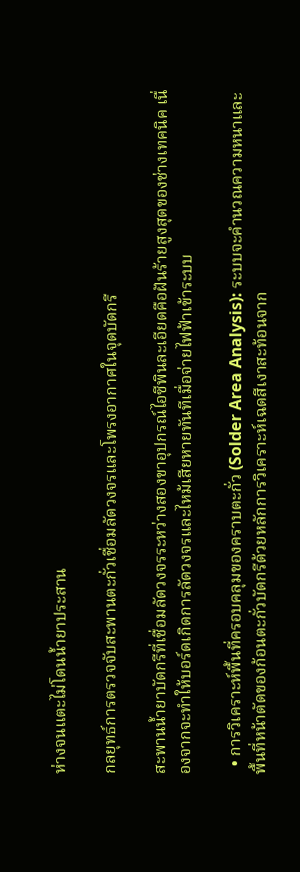ห่างจนแตะไม่โดนน้ำยาประสาน

กลยุทธ์การตรวจจับสะพานตะกั่วเชื่อมลัดวงจรและโพรงอากาศในจุดบัดกรี

สะพานน้ำยาบัดกรีที่เชื่อมลัดวงจรระหว่างสองขาอุปกรณ์ไอซีพินละเอียดคือฝันร้ายสูงสุดของช่างเทคนิค เนื่องจากจะทำให้บอร์ดเกิดการลัดวงจรและไหม้เสียหายทันทีเมื่อจ่ายไฟฟ้าเข้าระบบ

  • การวิเคราะห์พื้นที่ครอบคลุมของคราบตะกั่ว (Solder Area Analysis): ระบบจะคำนวณความหนาและพื้นที่หน้าตัดของก้อนตะกั่วบัดกรีด้วยหลักการวิเคราะห์เฉดสีเงาสะท้อนจาก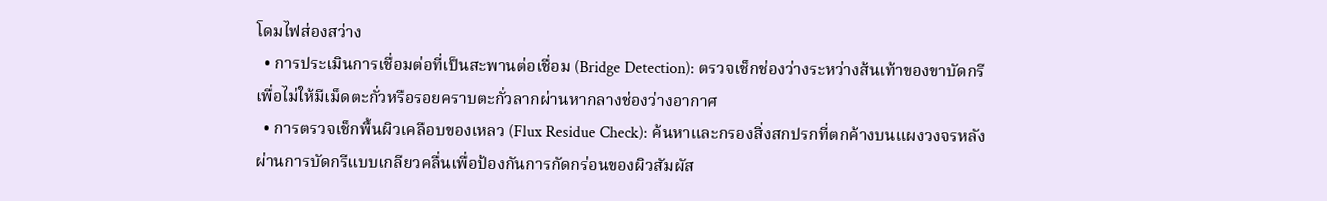โดมไฟส่องสว่าง
  • การประเมินการเชื่อมต่อที่เป็นสะพานต่อเชื่อม (Bridge Detection): ตรวจเช็กช่องว่างระหว่างส้นเท้าของขาบัดกรีเพื่อไม่ให้มีเม็ดตะกั่วหรือรอยคราบตะกั่วลากผ่านหากลางช่องว่างอากาศ
  • การตรวจเช็กพื้นผิวเคลือบของเหลว (Flux Residue Check): ค้นหาและกรองสิ่งสกปรกที่ตกค้างบนแผงวงจรหลังผ่านการบัดกรีแบบเกลียวคลื่นเพื่อป้องกันการกัดกร่อนของผิวสัมผัส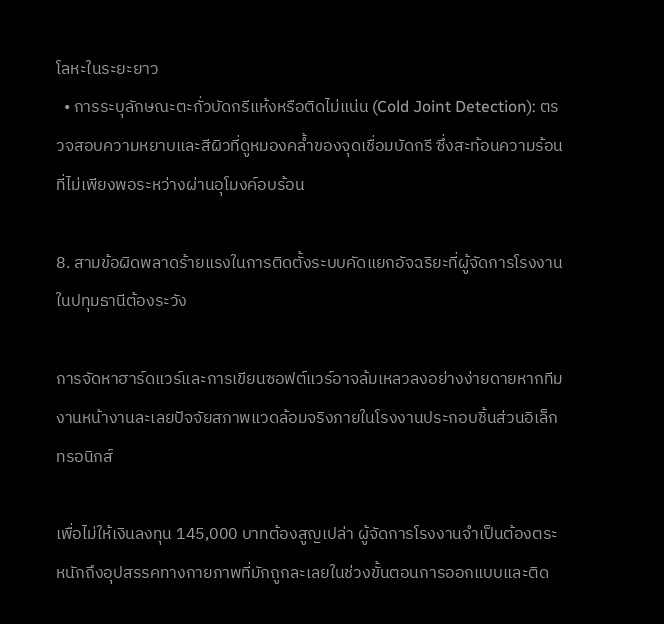โลหะในระยะยาว
  • การระบุลักษณะตะกั่วบัดกรีแห้งหรือติดไม่แน่น (Cold Joint Detection): ตรวจสอบความหยาบและสีผิวที่ดูหมองคล้ำของจุดเชื่อมบัดกรี ซึ่งสะท้อนความร้อนที่ไม่เพียงพอระหว่างผ่านอุโมงค์อบร้อน

8. สามข้อผิดพลาดร้ายแรงในการติดตั้งระบบคัดแยกอัจฉริยะที่ผู้จัดการโรงงานในปทุมธานีต้องระวัง

การจัดหาฮาร์ดแวร์และการเขียนซอฟต์แวร์อาจล้มเหลวลงอย่างง่ายดายหากทีมงานหน้างานละเลยปัจจัยสภาพแวดล้อมจริงภายในโรงงานประกอบชิ้นส่วนอิเล็กทรอนิกส์

เพื่อไม่ให้เงินลงทุน 145,000 บาทต้องสูญเปล่า ผู้จัดการโรงงานจำเป็นต้องตระหนักถึงอุปสรรคทางกายภาพที่มักถูกละเลยในช่วงขั้นตอนการออกแบบและติด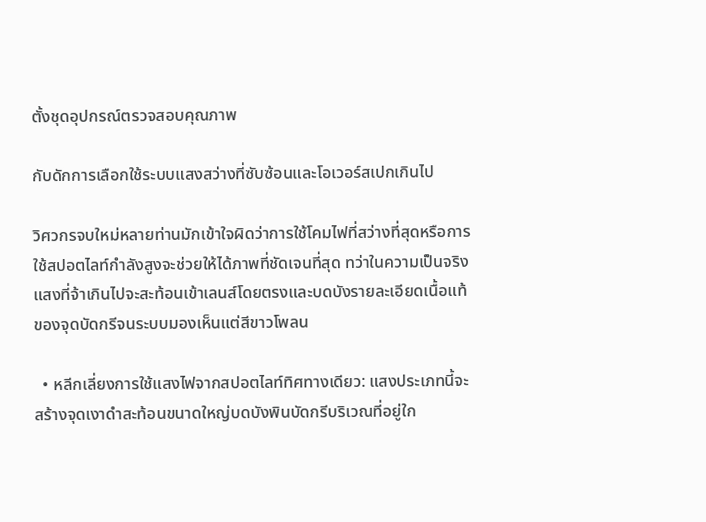ตั้งชุดอุปกรณ์ตรวจสอบคุณภาพ

กับดักการเลือกใช้ระบบแสงสว่างที่ซับซ้อนและโอเวอร์สเปกเกินไป

วิศวกรจบใหม่หลายท่านมักเข้าใจผิดว่าการใช้โคมไฟที่สว่างที่สุดหรือการใช้สปอตไลท์กำลังสูงจะช่วยให้ได้ภาพที่ชัดเจนที่สุด ทว่าในความเป็นจริงแสงที่จ้าเกินไปจะสะท้อนเข้าเลนส์โดยตรงและบดบังรายละเอียดเนื้อแท้ของจุดบัดกรีจนระบบมองเห็นแต่สีขาวโพลน

  • หลีกเลี่ยงการใช้แสงไฟจากสปอตไลท์ทิศทางเดียว: แสงประเภทนี้จะสร้างจุดเงาดำสะท้อนขนาดใหญ่บดบังพินบัดกรีบริเวณที่อยู่ใก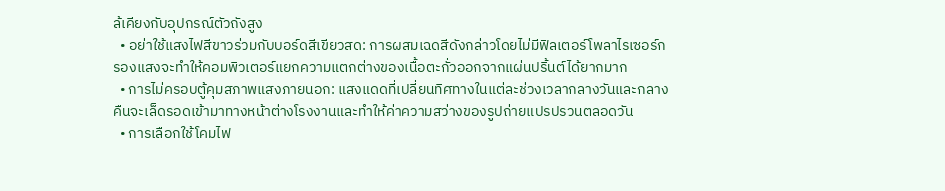ล้เคียงกับอุปกรณ์ตัวถังสูง
  • อย่าใช้แสงไฟสีขาวร่วมกับบอร์ดสีเขียวสด: การผสมเฉดสีดังกล่าวโดยไม่มีฟิลเตอร์โพลาไรเซอร์กรองแสงจะทำให้คอมพิวเตอร์แยกความแตกต่างของเนื้อตะกั่วออกจากแผ่นปริ้นต์ได้ยากมาก
  • การไม่ครอบตู้คุมสภาพแสงภายนอก: แสงแดดที่เปลี่ยนทิศทางในแต่ละช่วงเวลากลางวันและกลางคืนจะเล็ดรอดเข้ามาทางหน้าต่างโรงงานและทำให้ค่าความสว่างของรูปถ่ายแปรปรวนตลอดวัน
  • การเลือกใช้โคมไฟ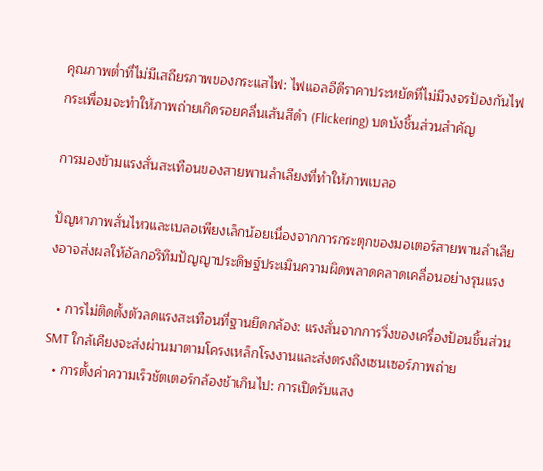คุณภาพต่ำที่ไม่มีเสถียรภาพของกระแสไฟ: ไฟแอลอีดีราคาประหยัดที่ไม่มีวงจรป้องกันไฟกระเพื่อมจะทำให้ภาพถ่ายเกิดรอยคลื่นเส้นสีดำ (Flickering) บดบังชิ้นส่วนสำคัญ

การมองข้ามแรงสั่นสะเทือนของสายพานลำเลียงที่ทำให้ภาพเบลอ

ปัญหาภาพสั่นไหวและเบลอเพียงเล็กน้อยเนื่องจากการกระตุกของมอเตอร์สายพานลำเลียงอาจส่งผลให้อัลกอริทึมปัญญาประดิษฐ์ประเมินความผิดพลาดคลาดเคลื่อนอย่างรุนแรง

  • การไม่ติดตั้งตัวลดแรงสะเทือนที่ฐานยึดกล้อง: แรงสั่นจากการวิ่งของเครื่องป้อนชิ้นส่วน SMT ใกล้เคียงจะส่งผ่านมาตามโครงเหล็กโรงงานและส่งตรงถึงเซนเซอร์ภาพถ่าย
  • การตั้งค่าความเร็วชัตเตอร์กล้องช้าเกินไป: การเปิดรับแสง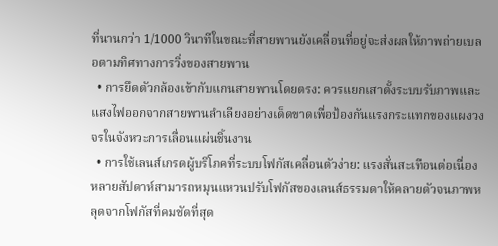ที่นานกว่า 1/1000 วินาทีในขณะที่สายพานยังเคลื่อนที่อยู่จะส่งผลให้ภาพถ่ายเบลอตามทิศทางการวิ่งของสายพาน
  • การยึดตัวกล้องเข้ากับแกนสายพานโดยตรง: ควรแยกเสาตั้งระบบรับภาพและแสงไฟออกจากสายพานลำเลียงอย่างเด็ดขาดเพื่อป้องกันแรงกระแทกของแผงวงจรในจังหวะการเลื่อนแผ่นชิ้นงาน
  • การใช้เลนส์เกรดผู้บริโภคที่ระบบโฟกัสเคลื่อนตัวง่าย: แรงสั่นสะเทือนต่อเนื่องหลายสัปดาห์สามารถหมุนแหวนปรับโฟกัสของเลนส์ธรรมดาให้คลายตัวจนภาพหลุดจากโฟกัสที่คมชัดที่สุด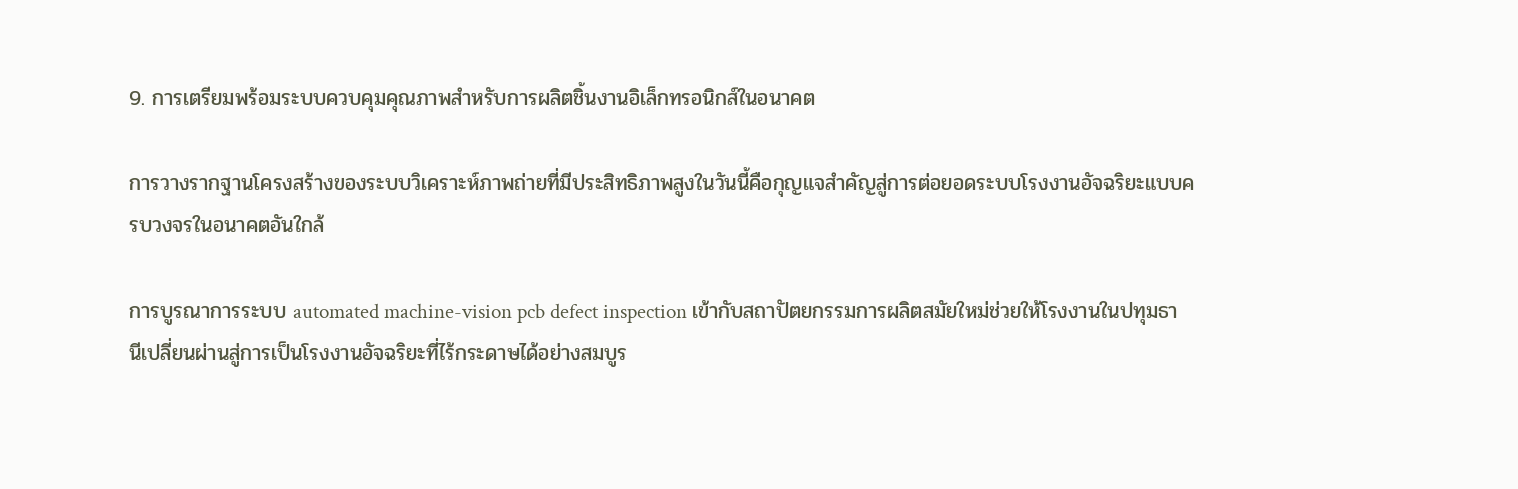9. การเตรียมพร้อมระบบควบคุมคุณภาพสำหรับการผลิตชิ้นงานอิเล็กทรอนิกส์ในอนาคต

การวางรากฐานโครงสร้างของระบบวิเคราะห์ภาพถ่ายที่มีประสิทธิภาพสูงในวันนี้คือกุญแจสำคัญสู่การต่อยอดระบบโรงงานอัจฉริยะแบบครบวงจรในอนาคตอันใกล้

การบูรณาการระบบ automated machine-vision pcb defect inspection เข้ากับสถาปัตยกรรมการผลิตสมัยใหม่ช่วยให้โรงงานในปทุมธานีเปลี่ยนผ่านสู่การเป็นโรงงานอัจฉริยะที่ไร้กระดาษได้อย่างสมบูร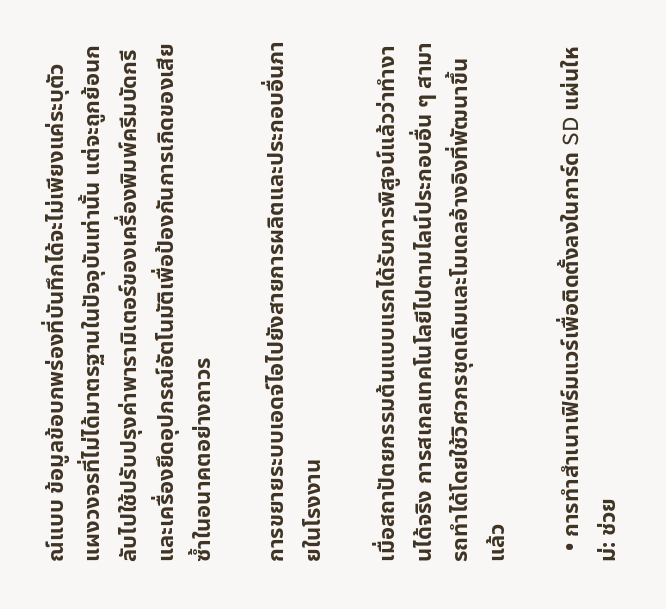ณ์แบบ ข้อมูลข้อบกพร่องที่บันทึกได้จะไม่เพียงแค่ระบุตัวแผงวงจรที่ไม่ได้มาตรฐานในปัจจุบันเท่านั้น แต่จะถูกย้อนกลับไปใช้ปรับปรุงค่าพารามิเตอร์ของเครื่องพิมพ์ครีมบัดกรีและเครื่องยึดอุปกรณ์อัตโนมัติเพื่อป้องกันการเกิดของเสียซ้ำในอนาคตอย่างถาวร

การขยายระบบเอดจ์ไอไปยังสายการผลิตและประกอบอื่นภายในโรงงาน

เมื่อสถาปัตยกรรมต้นแบบแรกได้รับการพิสูจน์แล้วว่าทำงานได้จริง การสเกลเทคโนโลยีไปตามไลน์ประกอบอื่น ๆ สามารถทำได้โดยใช้วิศวกรชุดเดิมและโมเดลอ้างอิงที่พัฒนาขึ้นแล้ว

  • การทำสำเนาเฟิร์มแวร์เพื่อติดตั้งลงในการ์ด SD แผ่นใหม่: ช่วย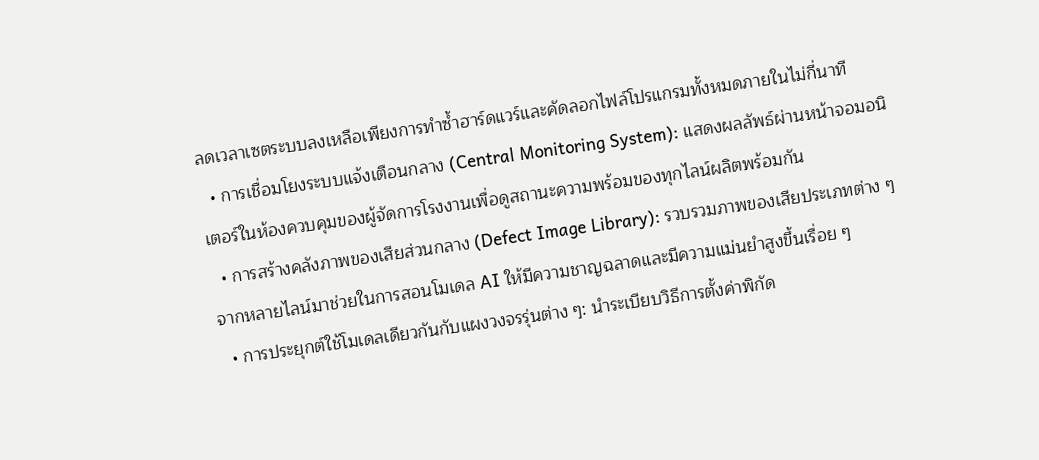ลดเวลาเซตระบบลงเหลือเพียงการทำซ้ำฮาร์ดแวร์และคัดลอกไฟล์โปรแกรมทั้งหมดภายในไม่กี่นาที
  • การเชื่อมโยงระบบแจ้งเตือนกลาง (Central Monitoring System): แสดงผลลัพธ์ผ่านหน้าจอมอนิเตอร์ในห้องควบคุมของผู้จัดการโรงงานเพื่อดูสถานะความพร้อมของทุกไลน์ผลิตพร้อมกัน
  • การสร้างคลังภาพของเสียส่วนกลาง (Defect Image Library): รวบรวมภาพของเสียประเภทต่าง ๆ จากหลายไลน์มาช่วยในการสอนโมเดล AI ให้มีความชาญฉลาดและมีความแม่นยำสูงขึ้นเรื่อย ๆ
  • การประยุกต์ใช้โมเดลเดียวกันกับแผงวงจรรุ่นต่าง ๆ: นำระเบียบวิธีการตั้งค่าพิกัด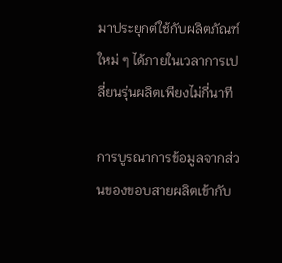มาประยุกต์ใช้กับผลิตภัณฑ์ใหม่ ๆ ได้ภายในเวลาการเปลี่ยนรุ่นผลิตเพียงไม่กี่นาที

การบูรณาการข้อมูลจากส่วนของขอบสายผลิตเข้ากับ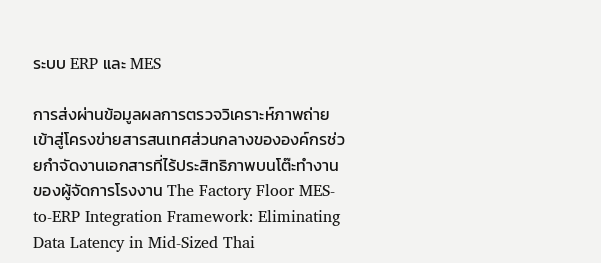ระบบ ERP และ MES

การส่งผ่านข้อมูลผลการตรวจวิเคราะห์ภาพถ่ายเข้าสู่โครงข่ายสารสนเทศส่วนกลางขององค์กรช่วยกำจัดงานเอกสารที่ไร้ประสิทธิภาพบนโต๊ะทำงานของผู้จัดการโรงงาน The Factory Floor MES-to-ERP Integration Framework: Eliminating Data Latency in Mid-Sized Thai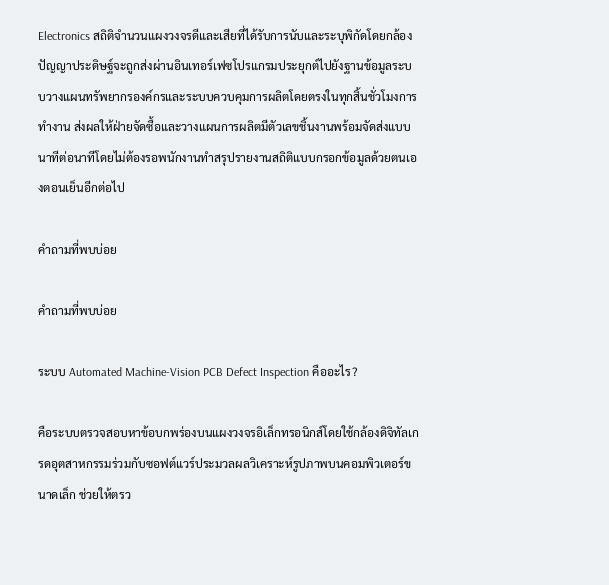Electronics สถิติจำนวนแผงวงจรดีและเสียที่ได้รับการนับและระบุพิกัดโดยกล้องปัญญาประดิษฐ์จะถูกส่งผ่านอินเทอร์เฟซโปรแกรมประยุกต์ไปยังฐานข้อมูลระบบวางแผนทรัพยากรองค์กรและระบบควบคุมการผลิตโดยตรงในทุกสิ้นชั่วโมงการทำงาน ส่งผลให้ฝ่ายจัดซื้อและวางแผนการผลิตมีตัวเลขชิ้นงานพร้อมจัดส่งแบบนาทีต่อนาทีโดยไม่ต้องรอพนักงานทำสรุปรายงานสถิติแบบกรอกข้อมูลด้วยตนเองตอนเย็นอีกต่อไป

คำถามที่พบบ่อย

คำถามที่พบบ่อย

ระบบ Automated Machine-Vision PCB Defect Inspection คืออะไร?

คือระบบตรวจสอบหาข้อบกพร่องบนแผงวงจรอิเล็กทรอนิกส์โดยใช้กล้องดิจิทัลเกรดอุตสาหกรรมร่วมกับซอฟต์แวร์ประมวลผลวิเคราะห์รูปภาพบนคอมพิวเตอร์ขนาดเล็ก ช่วยให้ตรว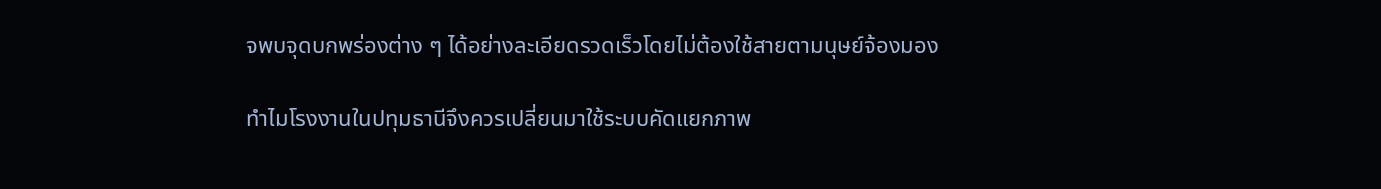จพบจุดบกพร่องต่าง ๆ ได้อย่างละเอียดรวดเร็วโดยไม่ต้องใช้สายตามนุษย์จ้องมอง

ทำไมโรงงานในปทุมธานีจึงควรเปลี่ยนมาใช้ระบบคัดแยกภาพ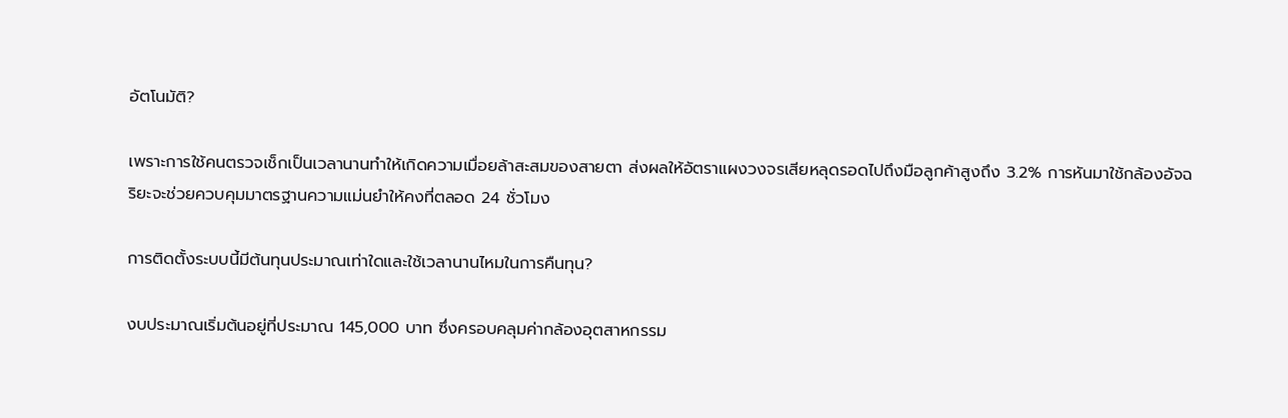อัตโนมัติ?

เพราะการใช้คนตรวจเช็กเป็นเวลานานทำให้เกิดความเมื่อยล้าสะสมของสายตา ส่งผลให้อัตราแผงวงจรเสียหลุดรอดไปถึงมือลูกค้าสูงถึง 3.2% การหันมาใช้กล้องอัจฉริยะจะช่วยควบคุมมาตรฐานความแม่นยำให้คงที่ตลอด 24 ชั่วโมง

การติดตั้งระบบนี้มีต้นทุนประมาณเท่าใดและใช้เวลานานไหมในการคืนทุน?

งบประมาณเริ่มต้นอยู่ที่ประมาณ 145,000 บาท ซึ่งครอบคลุมค่ากล้องอุตสาหกรรม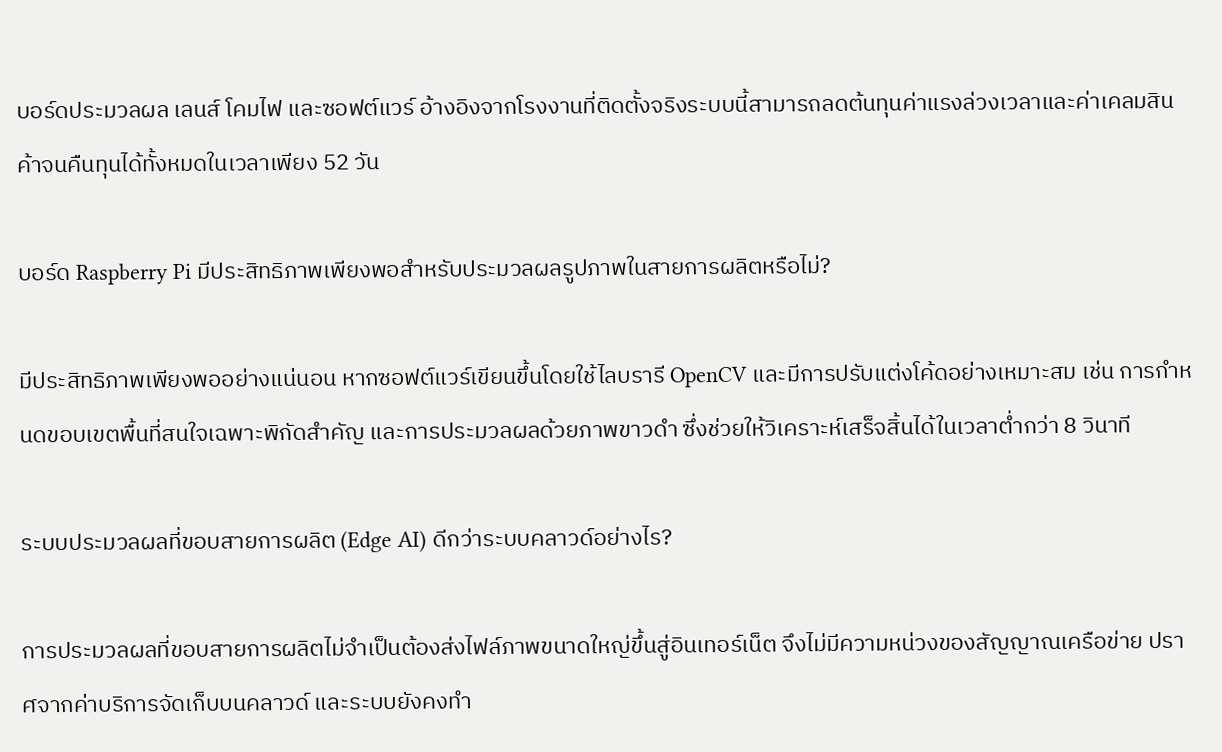บอร์ดประมวลผล เลนส์ โคมไฟ และซอฟต์แวร์ อ้างอิงจากโรงงานที่ติดตั้งจริงระบบนี้สามารถลดต้นทุนค่าแรงล่วงเวลาและค่าเคลมสินค้าจนคืนทุนได้ทั้งหมดในเวลาเพียง 52 วัน

บอร์ด Raspberry Pi มีประสิทธิภาพเพียงพอสำหรับประมวลผลรูปภาพในสายการผลิตหรือไม่?

มีประสิทธิภาพเพียงพออย่างแน่นอน หากซอฟต์แวร์เขียนขึ้นโดยใช้ไลบรารี OpenCV และมีการปรับแต่งโค้ดอย่างเหมาะสม เช่น การกำหนดขอบเขตพื้นที่สนใจเฉพาะพิกัดสำคัญ และการประมวลผลด้วยภาพขาวดำ ซึ่งช่วยให้วิเคราะห์เสร็จสิ้นได้ในเวลาต่ำกว่า 8 วินาที

ระบบประมวลผลที่ขอบสายการผลิต (Edge AI) ดีกว่าระบบคลาวด์อย่างไร?

การประมวลผลที่ขอบสายการผลิตไม่จำเป็นต้องส่งไฟล์ภาพขนาดใหญ่ขึ้นสู่อินเทอร์เน็ต จึงไม่มีความหน่วงของสัญญาณเครือข่าย ปราศจากค่าบริการจัดเก็บบนคลาวด์ และระบบยังคงทำ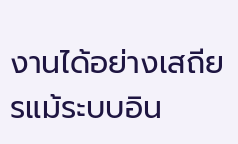งานได้อย่างเสถียรแม้ระบบอิน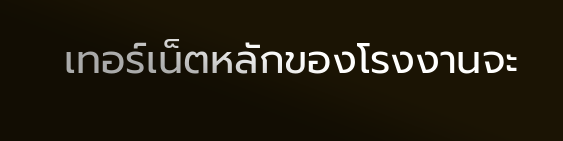เทอร์เน็ตหลักของโรงงานจะ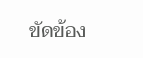ขัดข้อง